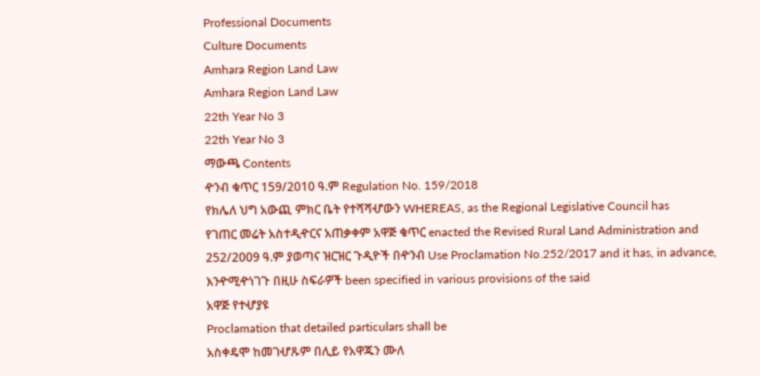Professional Documents
Culture Documents
Amhara Region Land Law
Amhara Region Land Law
22th Year No 3
22th Year No 3
ማውጫ Contents
ዯንብ ቁጥር 159/2010 ዓ.ም Regulation No. 159/2018
የክሌለ ህግ አውጪ ምክር ቤት የተሻሻሇውን WHEREAS, as the Regional Legislative Council has
የገጠር መሬት አስተዲዯርና አጠቃቀም አዋጅ ቁጥር enacted the Revised Rural Land Administration and
252/2009 ዓ.ም ያወጣና ዝርዝር ጉዲዮች በዯንብ Use Proclamation No.252/2017 and it has, in advance,
እንዯሚዯነገጉ በዚሁ ስፍራዎች been specified in various provisions of the said
አዋጅ የተሇያዩ
Proclamation that detailed particulars shall be
አስቀዴሞ ከመገሇጹም በሊይ የአዋጁን ሙለ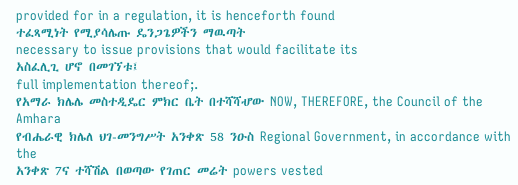provided for in a regulation, it is henceforth found
ተፈጻሚነት የሚያሳሌጡ ዴንጋጌዎችን ማዉጣት
necessary to issue provisions that would facilitate its
አስፈሊጊ ሆኖ በመገኘቱ፤
full implementation thereof;.
የአማራ ክሌሌ መስተዲዴር ምክር ቤት በተሻሻሇው NOW, THEREFORE, the Council of the Amhara
የብሔራዊ ክሌለ ህገ-መንግሥት አንቀጽ 58 ንዑስ Regional Government, in accordance with the
አንቀጽ 7ና ተሻሽል በወጣው የገጠር መሬት powers vested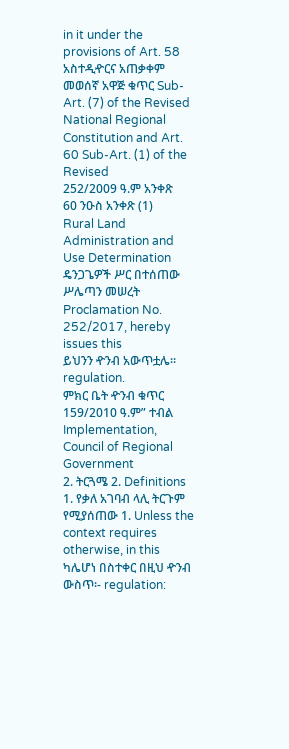in it under the provisions of Art. 58
አስተዲዯርና አጠቃቀም መወሰኛ አዋጅ ቁጥር Sub-Art. (7) of the Revised National Regional
Constitution and Art. 60 Sub-Art. (1) of the Revised
252/2009 ዓ.ም አንቀጽ 60 ንዑስ አንቀጽ (1)
Rural Land Administration and Use Determination
ዴንጋጌዎች ሥር በተሰጠው ሥሌጣን መሠረት
Proclamation No. 252/2017, hereby issues this
ይህንን ዯንብ አውጥቷሌ፡፡
regulation.
ምክር ቤት ዯንብ ቁጥር 159/2010 ዓ.ም” ተብል Implementation, Council of Regional Government
2. ትርጓሜ 2. Definitions
1. የቃለ አገባብ ላሊ ትርጉም የሚያሰጠው 1. Unless the context requires otherwise, in this
ካሌሆነ በስተቀር በዚህ ዯንብ ውስጥ፡- regulation: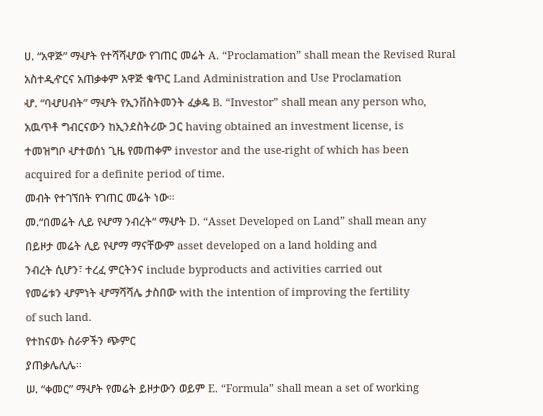ሀ. “አዋጅ” ማሇት የተሻሻሇው የገጠር መሬት A. “Proclamation” shall mean the Revised Rural
አስተዲዯርና አጠቃቀም አዋጅ ቁጥር Land Administration and Use Proclamation
ሇ. “ባሇሀብት” ማሇት የኢንቨስትመንት ፈቃዴ B. “Investor” shall mean any person who,
አዉጥቶ ግብርናውን ከኢንደስትሪው ጋር having obtained an investment license, is
ተመዝግቦ ሇተወሰነ ጊዜ የመጠቀም investor and the use-right of which has been
acquired for a definite period of time.
መብት የተገኘበት የገጠር መሬት ነው።
መ.“በመሬት ሊይ የሇማ ንብረት“ ማሇት D. “Asset Developed on Land” shall mean any
በይዞታ መሬት ሊይ የሇማ ማናቸውም asset developed on a land holding and
ንብረት ሲሆን፣ ተረፈ ምርትንና include byproducts and activities carried out
የመሬቱን ሇምነት ሇማሻሻሌ ታስበው with the intention of improving the fertility
of such land.
የተከናወኑ ስራዎችን ጭምር
ያጠቃሌሊሌ፡፡
ሠ. “ቀመር” ማሇት የመሬት ይዞታውን ወይም E. “Formula” shall mean a set of working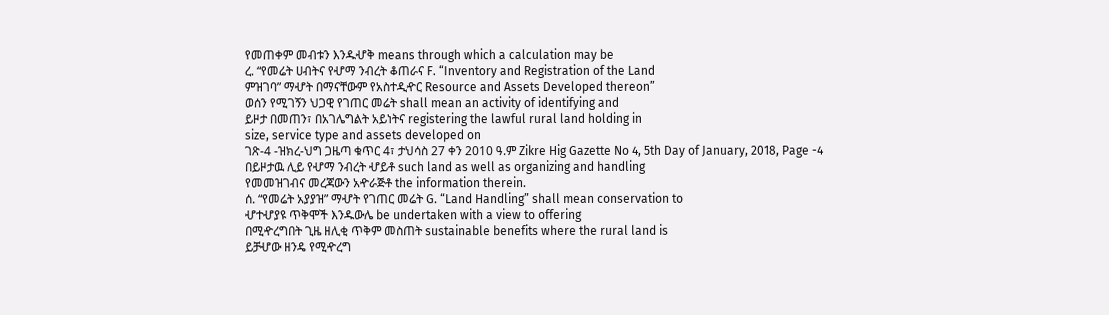የመጠቀም መብቱን እንዱሇቅ means through which a calculation may be
ረ. “የመሬት ሀብትና የሇማ ንብረት ቆጠራና F. “Inventory and Registration of the Land
ምዝገባ” ማሇት በማናቸውም የአስተዲዯር Resource and Assets Developed thereon”
ወሰን የሚገኝን ህጋዊ የገጠር መሬት shall mean an activity of identifying and
ይዞታ በመጠን፣ በአገሌግልት አይነትና registering the lawful rural land holding in
size, service type and assets developed on
ገጽ-4 -ዝክረ-ህግ ጋዜጣ ቁጥር 4፣ ታህሳስ 27 ቀን 2010 ዓ.ም Zikre Hig Gazette No 4, 5th Day of January, 2018, Page -4
በይዞታዉ ሊይ የሇማ ንብረት ሇይቶ such land as well as organizing and handling
የመመዝገብና መረጃውን አዯራጅቶ the information therein.
ሰ. “የመሬት አያያዝ” ማሇት የገጠር መሬት G. “Land Handling” shall mean conservation to
ሇተሇያዩ ጥቅሞች እንዱውሌ be undertaken with a view to offering
በሚዯረግበት ጊዜ ዘሊቂ ጥቅም መስጠት sustainable benefits where the rural land is
ይቻሇው ዘንዴ የሚዯረግ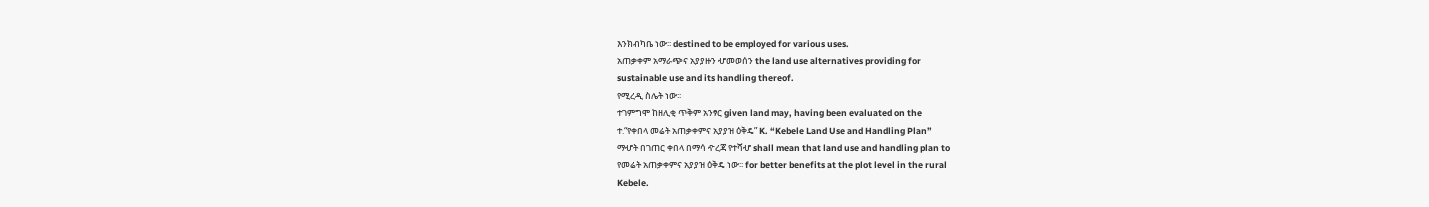እንክብካቤ ነው፡፡ destined to be employed for various uses.
አጠቃቀም አማራጭና አያያዙን ሇመወሰን the land use alternatives providing for
sustainable use and its handling thereof.
የሚረዲ ስሌት ነው፡፡
ተገምግሞ ከዘሊቂ ጥቅም አንፃር given land may, having been evaluated on the
ተ.“የቀበላ መሬት አጠቃቀምና አያያዝ ዕቅዴ” K. “Kebele Land Use and Handling Plan”
ማሇት በገጠር ቀበላ በማሳ ዯረጃ የተሻሇ shall mean that land use and handling plan to
የመሬት አጠቃቀምና አያያዝ ዕቅዴ ነው፡፡ for better benefits at the plot level in the rural
Kebele.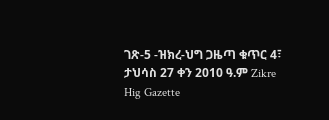ገጽ-5 -ዝክረ-ህግ ጋዜጣ ቁጥር 4፣ ታህሳስ 27 ቀን 2010 ዓ.ም Zikre Hig Gazette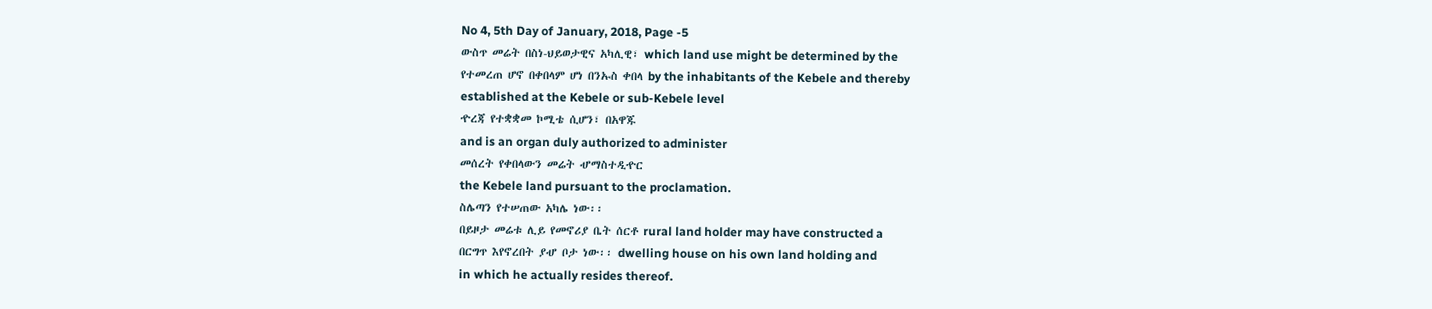No 4, 5th Day of January, 2018, Page -5
ውስጥ መሬት በስነ-ህይወታዊና አካሊዊ፣ which land use might be determined by the
የተመረጠ ሆኖ በቀበላም ሆነ በንኡስ ቀበላ by the inhabitants of the Kebele and thereby
established at the Kebele or sub-Kebele level
ዯረጃ የተቋቋመ ኮሚቴ ሲሆን፣ በአዋጁ
and is an organ duly authorized to administer
መሰረት የቀበላውን መሬት ሇማስተዲዯር
the Kebele land pursuant to the proclamation.
ስሌጣን የተሠጠው አካሌ ነው፡፡
በይዞታ መሬቱ ሊይ የመኖሪያ ቤት ሰርቶ rural land holder may have constructed a
በርግጥ እየኖረበት ያሇ ቦታ ነው፡፡ dwelling house on his own land holding and
in which he actually resides thereof.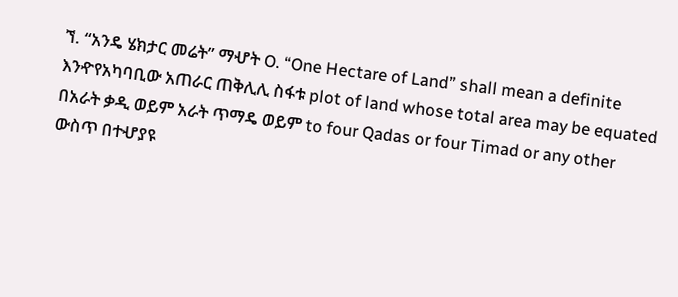ኘ. “አንዴ ሄክታር መሬት” ማሇት O. “One Hectare of Land” shall mean a definite
እንዯየአካባቢው አጠራር ጠቅሊሊ ስፋቱ plot of land whose total area may be equated
በአራት ቃዲ ወይም አራት ጥማዴ ወይም to four Qadas or four Timad or any other
ውስጥ በተሇያዩ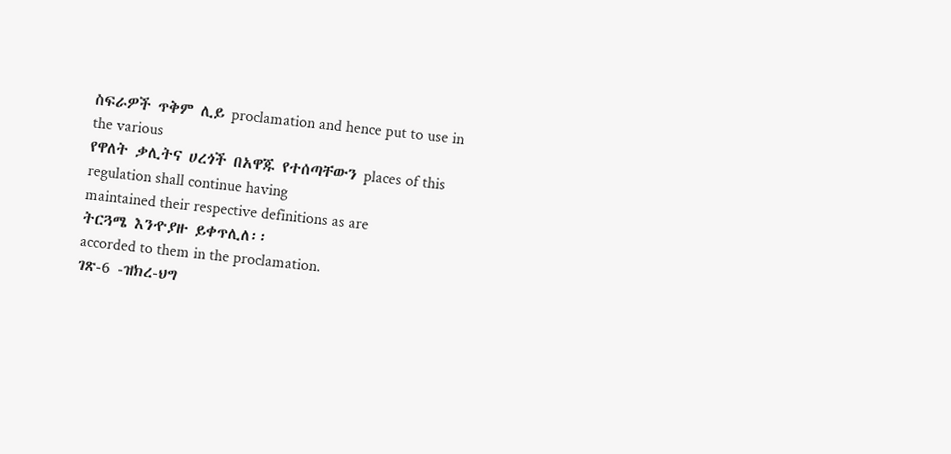ስፍራዎች ጥቅም ሊይ proclamation and hence put to use in the various
የዋለት ቃሊትና ሀረጎች በአዋጁ የተሰጣቸውን places of this regulation shall continue having
maintained their respective definitions as are
ትርጓሜ እንዯያዙ ይቀጥሊለ፡፡
accorded to them in the proclamation.
ገጽ-6 -ዝክረ-ህግ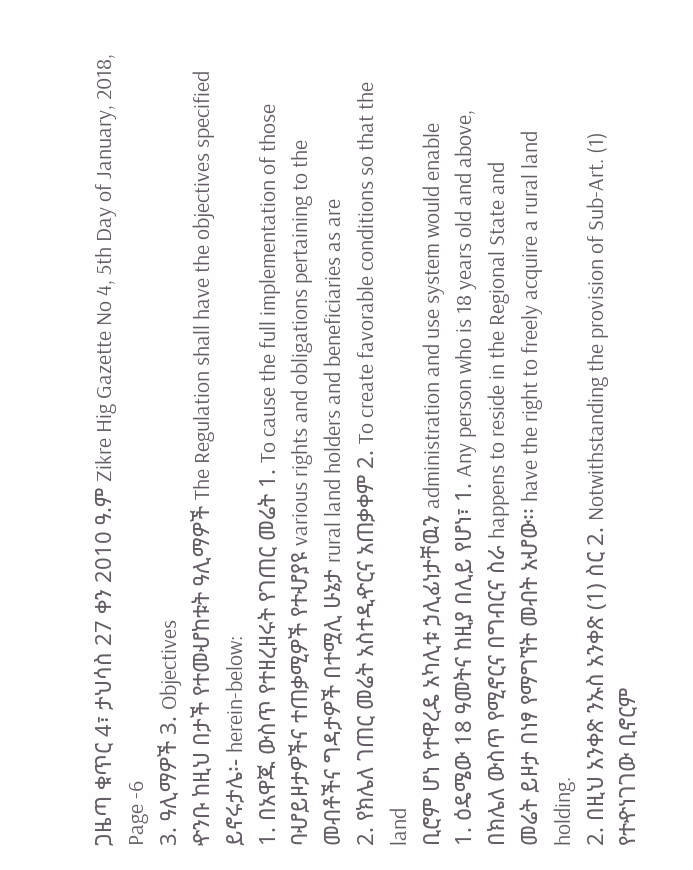ጋዜጣ ቁጥር 4፣ ታህሳስ 27 ቀን 2010 ዓ.ም Zikre Hig Gazette No 4, 5th Day of January, 2018, Page -6
3. ዓሊማዎች 3. Objectives
ዯንቡ ከዚህ በታች የተመሇከቱት ዓሊማዎች The Regulation shall have the objectives specified
ይኖሩታሌ፡- herein-below:
1. በአዋጁ ውስጥ የተዘረዘሩት የገጠር መሬት 1. To cause the full implementation of those
ባሇይዞታዎችና ተጠቃሚዎች የተሇያዩ various rights and obligations pertaining to the
መብቶችና ግዳታዎች በተሟሊ ሁኔታ rural land holders and beneficiaries as are
2. የክሌለ ገጠር መሬት አስተዲዯርና አጠቃቀም 2. To create favorable conditions so that the land
ቢሮም ሆነ የተዋረዴ አካሊቱ ኃሊፊነታቸዉን administration and use system would enable
1. ዕዴሜው 18 ዓመትና ከዚያ በሊይ የሆነ፣ 1. Any person who is 18 years old and above,
በክሌለ ውስጥ የሚኖርና በግብርና ስራ happens to reside in the Regional State and
መሬት ይዞታ በነፃ የማግኘት መብት አሇው፡፡ have the right to freely acquire a rural land
holding.
2. በዚህ አንቀጽ ንኡስ አንቀጽ (1) ስር 2. Notwithstanding the provision of Sub-Art. (1)
የተዯነገገው ቢኖርም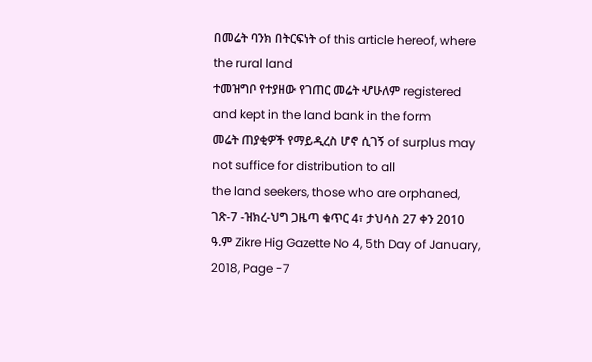በመሬት ባንክ በትርፍነት of this article hereof, where the rural land
ተመዝግቦ የተያዘው የገጠር መሬት ሇሁለም registered and kept in the land bank in the form
መሬት ጠያቂዎች የማይዲረስ ሆኖ ሲገኝ of surplus may not suffice for distribution to all
the land seekers, those who are orphaned,
ገጽ-7 -ዝክረ-ህግ ጋዜጣ ቁጥር 4፣ ታህሳስ 27 ቀን 2010 ዓ.ም Zikre Hig Gazette No 4, 5th Day of January, 2018, Page -7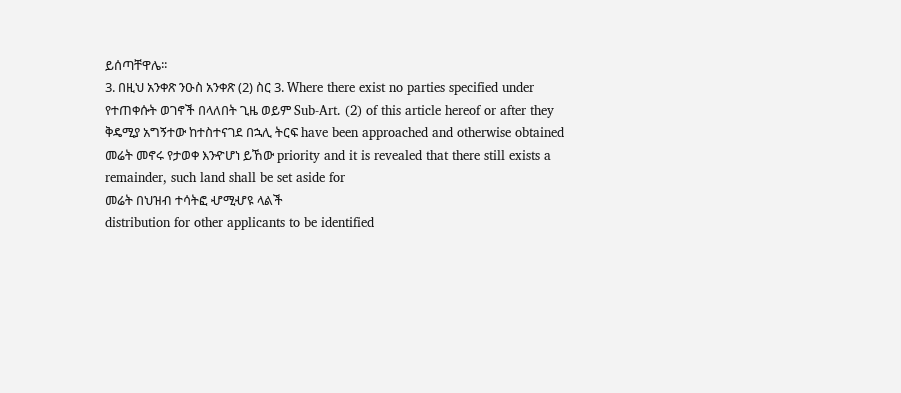ይሰጣቸዋሌ፡፡
3. በዚህ አንቀጽ ንዑስ አንቀጽ (2) ስር 3. Where there exist no parties specified under
የተጠቀሱት ወገኖች በላለበት ጊዜ ወይም Sub-Art. (2) of this article hereof or after they
ቅዴሚያ አግኝተው ከተስተናገደ በኋሊ ትርፍ have been approached and otherwise obtained
መሬት መኖሩ የታወቀ እንዯሆነ ይኸው priority and it is revealed that there still exists a
remainder, such land shall be set aside for
መሬት በህዝብ ተሳትፎ ሇሚሇዩ ላልች
distribution for other applicants to be identified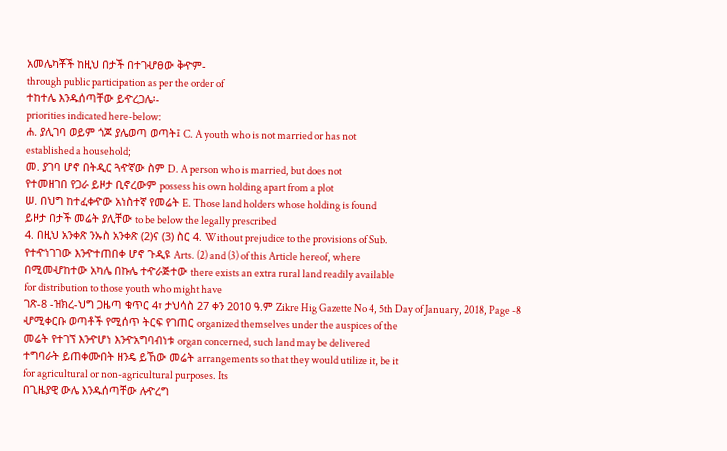አመሌካቾች ከዚህ በታች በተገሇፀው ቅዯም-
through public participation as per the order of
ተከተሌ እንዱሰጣቸው ይዯረጋሌ፡-
priorities indicated here-below:
ሐ. ያሊገባ ወይም ጎጆ ያሌወጣ ወጣት፤ C. A youth who is not married or has not
established a household;
መ. ያገባ ሆኖ በትዲር ጓዯኛው ስም D. A person who is married, but does not
የተመዘገበ የጋራ ይዞታ ቢኖረውም possess his own holding apart from a plot
ሠ. በህግ ከተፈቀዯው አነስተኛ የመሬት E. Those land holders whose holding is found
ይዞታ በታች መሬት ያሊቸው to be below the legally prescribed
4. በዚህ አንቀጽ ንኡስ አንቀጽ (2)ና (3) ስር 4. Without prejudice to the provisions of Sub.
የተዯነገገው እንዯተጠበቀ ሆኖ ጉዲዩ Arts. (2) and (3) of this Article hereof, where
በሚመሇከተው አካሌ በኩሌ ተዯራጅተው there exists an extra rural land readily available
for distribution to those youth who might have
ገጽ-8 -ዝክረ-ህግ ጋዜጣ ቁጥር 4፣ ታህሳስ 27 ቀን 2010 ዓ.ም Zikre Hig Gazette No 4, 5th Day of January, 2018, Page -8
ሇሚቀርቡ ወጣቶች የሚሰጥ ትርፍ የገጠር organized themselves under the auspices of the
መሬት የተገኘ እንዯሆነ እንዯአግባብነቱ organ concerned, such land may be delivered
ተግባራት ይጠቀሙበት ዘንዴ ይኸው መሬት arrangements so that they would utilize it, be it
for agricultural or non-agricultural purposes. Its
በጊዜያዊ ውሌ እንዱሰጣቸው ሉዯረግ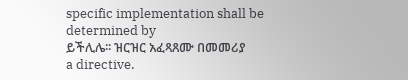specific implementation shall be determined by
ይችሊሌ፡፡ ዝርዝር አፈጻጸሙ በመመሪያ
a directive.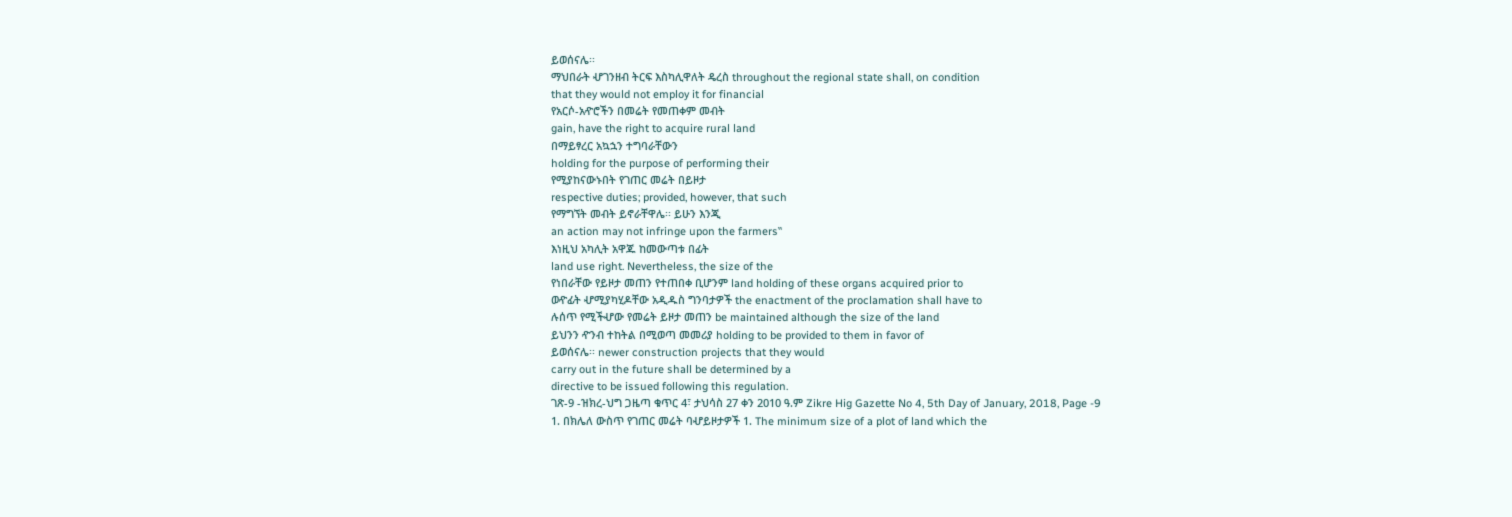ይወሰናሌ፡፡
ማህበራት ሇገንዘብ ትርፍ እስካሊዋለት ዴረስ throughout the regional state shall, on condition
that they would not employ it for financial
የአርሶ-አዯሮችን በመሬት የመጠቀም መብት
gain, have the right to acquire rural land
በማይፃረር አኳኋን ተግባራቸውን
holding for the purpose of performing their
የሚያከናውኑበት የገጠር መሬት በይዞታ
respective duties; provided, however, that such
የማግኘት መብት ይኖራቸዋሌ፡፡ ይሁን እንጂ
an action may not infringe upon the farmers‟
እነዚህ አካሊት አዋጁ ከመውጣቱ በፊት
land use right. Nevertheless, the size of the
የነበራቸው የይዞታ መጠን የተጠበቀ ቢሆንም land holding of these organs acquired prior to
ወዯፊት ሇሚያካሂዶቸው አዲዱስ ግንባታዎች the enactment of the proclamation shall have to
ሉሰጥ የሚችሇው የመሬት ይዞታ መጠን be maintained although the size of the land
ይህንን ዯንብ ተከትል በሚወጣ መመሪያ holding to be provided to them in favor of
ይወሰናሌ፡፡ newer construction projects that they would
carry out in the future shall be determined by a
directive to be issued following this regulation.
ገጽ-9 -ዝክረ-ህግ ጋዜጣ ቁጥር 4፣ ታህሳስ 27 ቀን 2010 ዓ.ም Zikre Hig Gazette No 4, 5th Day of January, 2018, Page -9
1. በክሌለ ውስጥ የገጠር መሬት ባሇይዞታዎች 1. The minimum size of a plot of land which the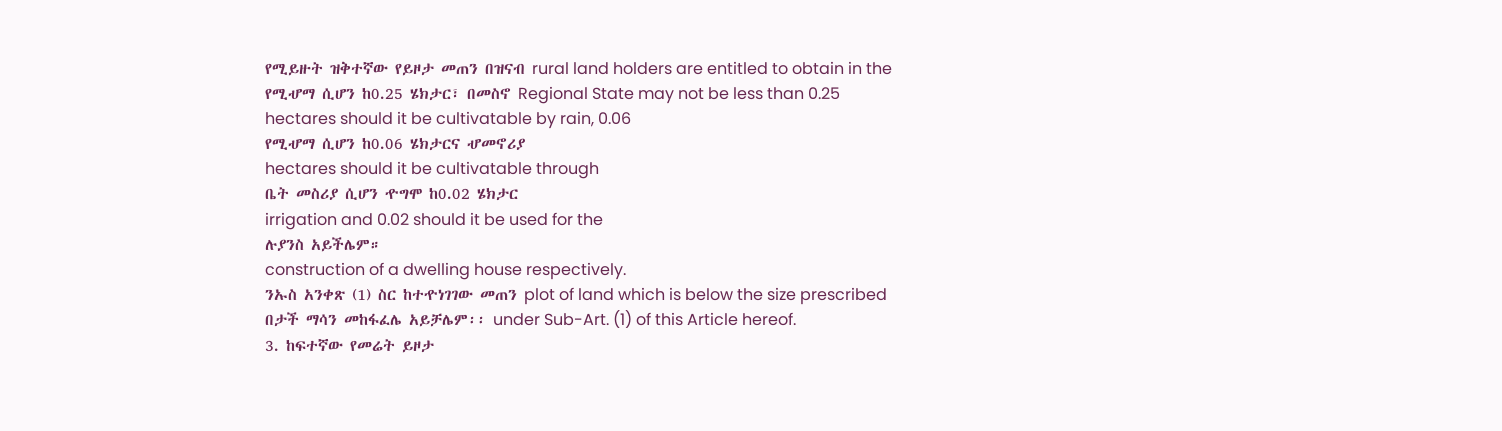የሚይዙት ዝቅተኛው የይዞታ መጠን በዝናብ rural land holders are entitled to obtain in the
የሚሇማ ሲሆን ከ0.25 ሄክታር፣ በመስኖ Regional State may not be less than 0.25
hectares should it be cultivatable by rain, 0.06
የሚሇማ ሲሆን ከ0.06 ሄክታርና ሇመኖሪያ
hectares should it be cultivatable through
ቤት መስሪያ ሲሆን ዯግሞ ከ0.02 ሄክታር
irrigation and 0.02 should it be used for the
ሉያንስ አይችሌም።
construction of a dwelling house respectively.
ንኡስ አንቀጽ (1) ስር ከተዯነገገው መጠን plot of land which is below the size prescribed
በታች ማሳን መከፋፈሌ አይቻሌም፡፡ under Sub-Art. (1) of this Article hereof.
3. ከፍተኛው የመሬት ይዞታ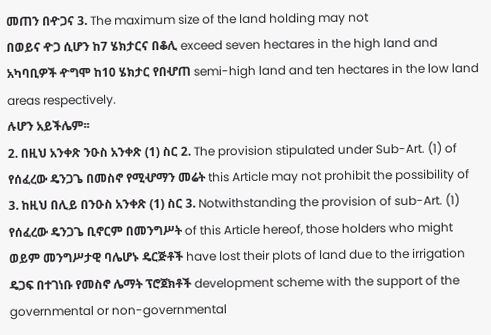መጠን በዯጋና 3. The maximum size of the land holding may not
በወይና ዯጋ ሲሆን ከ7 ሄክታርና በቆሊ exceed seven hectares in the high land and
አካባቢዎች ዯግሞ ከ10 ሄክታር የበሇጠ semi-high land and ten hectares in the low land
areas respectively.
ሉሆን አይችሌም፡፡
2. በዚህ አንቀጽ ንዑስ አንቀጽ (1) ስር 2. The provision stipulated under Sub-Art. (1) of
የሰፈረው ዴንጋጌ በመስኖ የሚሇማን መሬት this Article may not prohibit the possibility of
3. ከዚህ በሊይ በንዑስ አንቀጽ (1) ስር 3. Notwithstanding the provision of sub-Art. (1)
የሰፈረው ዴንጋጌ ቢኖርም በመንግሥት of this Article hereof, those holders who might
ወይም መንግሥታዊ ባሌሆኑ ዴርጅቶች have lost their plots of land due to the irrigation
ዴጋፍ በተገነቡ የመስኖ ሌማት ፕሮጀክቶች development scheme with the support of the
governmental or non-governmental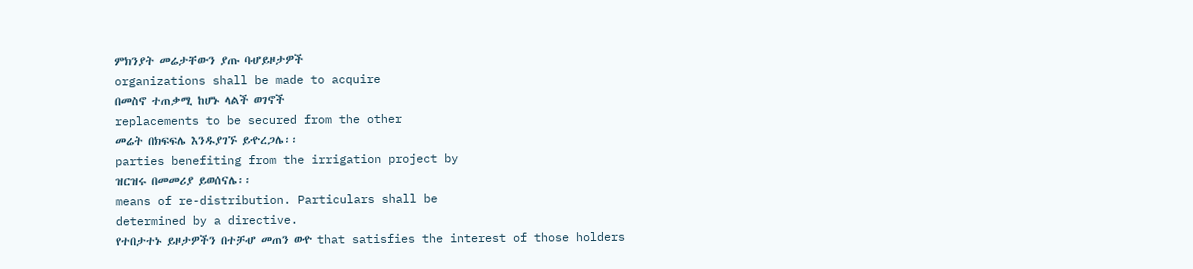ምክንያት መሬታቸውን ያጡ ባሇይዞታዎች
organizations shall be made to acquire
በመስኖ ተጠቃሚ ከሆኑ ላልች ወገኖች
replacements to be secured from the other
መሬት በክፍፍሌ እንዱያገኙ ይዯረጋሌ፡፡
parties benefiting from the irrigation project by
ዝርዝሩ በመመሪያ ይወሰናሌ፡፡
means of re-distribution. Particulars shall be
determined by a directive.
የተበታተኑ ይዞታዎችን በተቻሇ መጠን ወዯ that satisfies the interest of those holders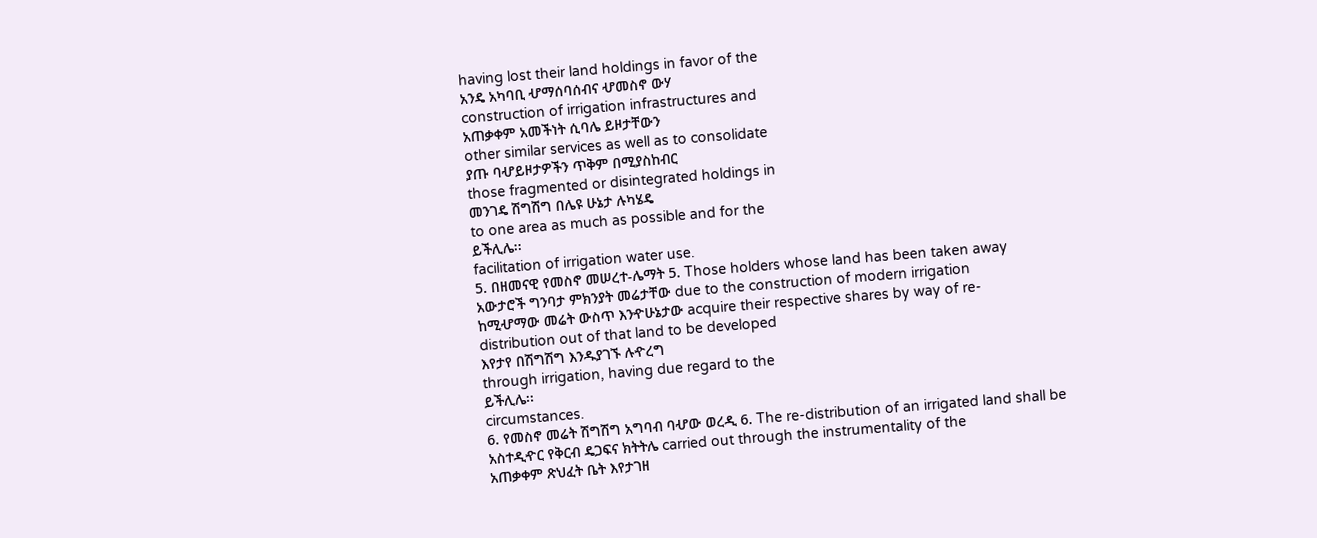having lost their land holdings in favor of the
አንዴ አካባቢ ሇማሰባሰብና ሇመስኖ ውሃ
construction of irrigation infrastructures and
አጠቃቀም አመችነት ሲባሌ ይዞታቸውን
other similar services as well as to consolidate
ያጡ ባሇይዞታዎችን ጥቅም በሚያስከብር
those fragmented or disintegrated holdings in
መንገዴ ሽግሽግ በሌዩ ሁኔታ ሉካሄዴ
to one area as much as possible and for the
ይችሊሌ፡፡
facilitation of irrigation water use.
5. በዘመናዊ የመስኖ መሠረተ-ሌማት 5. Those holders whose land has been taken away
አውታሮች ግንባታ ምክንያት መሬታቸው due to the construction of modern irrigation
ከሚሇማው መሬት ውስጥ እንዯሁኔታው acquire their respective shares by way of re-
distribution out of that land to be developed
እየታየ በሽግሽግ እንዱያገኙ ሉዯረግ
through irrigation, having due regard to the
ይችሊሌ፡፡
circumstances.
6. የመስኖ መሬት ሽግሽግ አግባብ ባሇው ወረዲ 6. The re-distribution of an irrigated land shall be
አስተዲዯር የቅርብ ዴጋፍና ክትትሌ carried out through the instrumentality of the
አጠቃቀም ጽህፈት ቤት እየታገዘ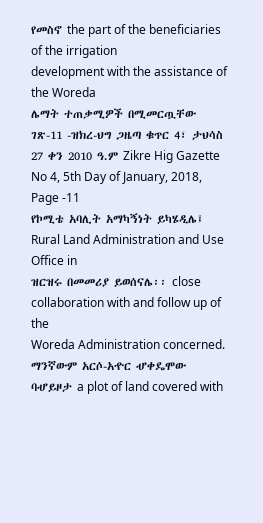የመስኖ the part of the beneficiaries of the irrigation
development with the assistance of the Woreda
ሌማት ተጠቃሚዎች በሚመርጧቸው
ገጽ-11 -ዝክረ-ህግ ጋዜጣ ቁጥር 4፣ ታህሳስ 27 ቀን 2010 ዓ.ም Zikre Hig Gazette No 4, 5th Day of January, 2018, Page -11
የኮሚቴ አባሊት አማካኝነት ይካሄዲሌ፤ Rural Land Administration and Use Office in
ዝርዝሩ በመመሪያ ይወሰናሌ፡፡ close collaboration with and follow up of the
Woreda Administration concerned.
ማንኛውም አርሶ-አዯር ሇቀዴሞው ባሇይዞታ a plot of land covered with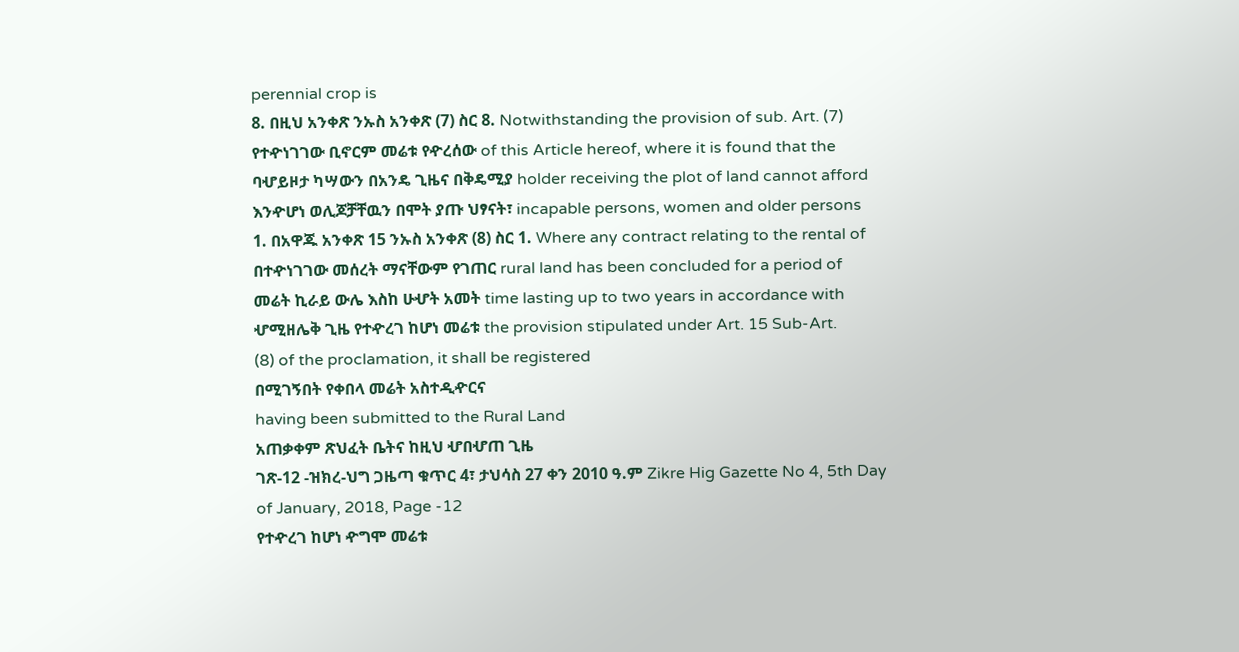perennial crop is
8. በዚህ አንቀጽ ንኡስ አንቀጽ (7) ስር 8. Notwithstanding the provision of sub. Art. (7)
የተዯነገገው ቢኖርም መሬቱ የዯረሰው of this Article hereof, where it is found that the
ባሇይዞታ ካሣውን በአንዴ ጊዜና በቅዴሚያ holder receiving the plot of land cannot afford
እንዯሆነ ወሊጆቻቸዉን በሞት ያጡ ህፃናት፣ incapable persons, women and older persons
1. በአዋጁ አንቀጽ 15 ንኡስ አንቀጽ (8) ስር 1. Where any contract relating to the rental of
በተዯነገገው መሰረት ማናቸውም የገጠር rural land has been concluded for a period of
መሬት ኪራይ ውሌ እስከ ሁሇት አመት time lasting up to two years in accordance with
ሇሚዘሌቅ ጊዜ የተዯረገ ከሆነ መሬቱ the provision stipulated under Art. 15 Sub-Art.
(8) of the proclamation, it shall be registered
በሚገኝበት የቀበላ መሬት አስተዲዯርና
having been submitted to the Rural Land
አጠቃቀም ጽህፈት ቤትና ከዚህ ሇበሇጠ ጊዜ
ገጽ-12 -ዝክረ-ህግ ጋዜጣ ቁጥር 4፣ ታህሳስ 27 ቀን 2010 ዓ.ም Zikre Hig Gazette No 4, 5th Day of January, 2018, Page -12
የተዯረገ ከሆነ ዯግሞ መሬቱ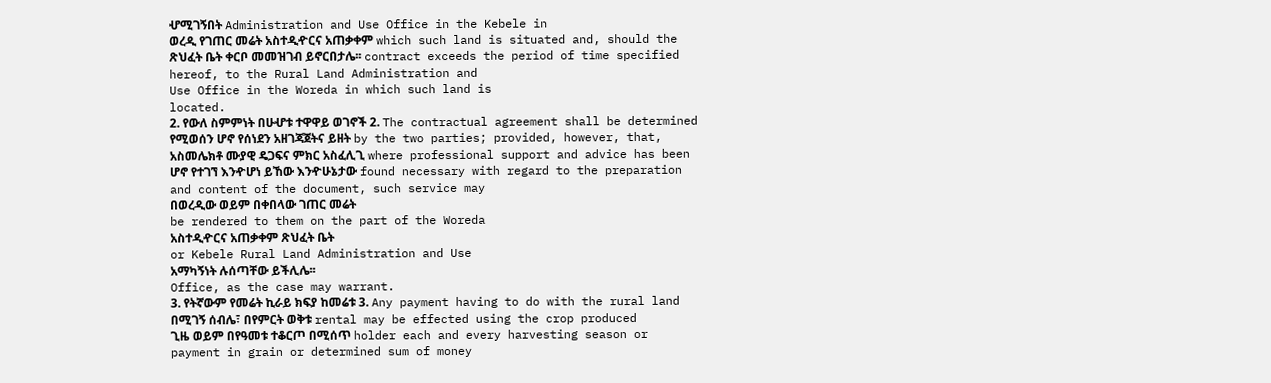ሇሚገኝበት Administration and Use Office in the Kebele in
ወረዲ የገጠር መሬት አስተዲዯርና አጠቃቀም which such land is situated and, should the
ጽህፈት ቤት ቀርቦ መመዝገብ ይኖርበታሌ፡፡ contract exceeds the period of time specified
hereof, to the Rural Land Administration and
Use Office in the Woreda in which such land is
located.
2. የውለ ስምምነት በሁሇቱ ተዋዋይ ወገኖች 2. The contractual agreement shall be determined
የሚወሰን ሆኖ የሰነደን አዘገጃጀትና ይዘት by the two parties; provided, however, that,
አስመሌክቶ ሙያዊ ዴጋፍና ምክር አስፈሊጊ where professional support and advice has been
ሆኖ የተገኘ እንዯሆነ ይኸው እንዯሁኔታው found necessary with regard to the preparation
and content of the document, such service may
በወረዲው ወይም በቀበላው ገጠር መሬት
be rendered to them on the part of the Woreda
አስተዲዯርና አጠቃቀም ጽህፈት ቤት
or Kebele Rural Land Administration and Use
አማካኝነት ሉሰጣቸው ይችሊሌ፡፡
Office, as the case may warrant.
3. የትኛውም የመሬት ኪራይ ክፍያ ከመሬቱ 3. Any payment having to do with the rural land
በሚገኝ ሰብሌ፣ በየምርት ወቅቱ rental may be effected using the crop produced
ጊዜ ወይም በየዓመቱ ተቆርጦ በሚሰጥ holder each and every harvesting season or
payment in grain or determined sum of money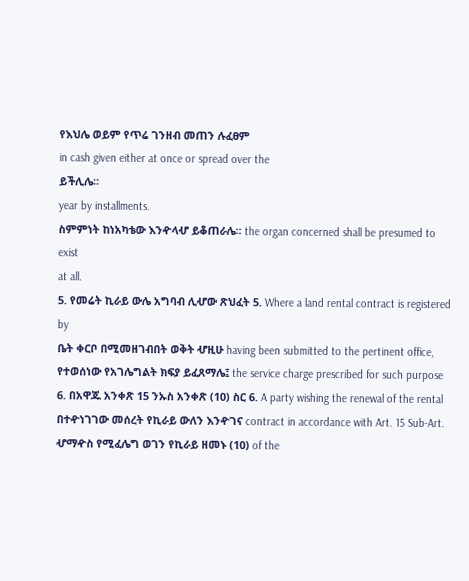የእህሌ ወይም የጥሬ ገንዘብ መጠን ሉፈፀም
in cash given either at once or spread over the
ይችሊሌ፡፡
year by installments.
ስምምነት ከነአካቴው እንዯላሇ ይቆጠራሌ፡፡ the organ concerned shall be presumed to exist
at all.
5. የመሬት ኪራይ ውሌ አግባብ ሊሇው ጽህፈት 5. Where a land rental contract is registered by
ቤት ቀርቦ በሚመዘገብበት ወቅት ሇዚሁ having been submitted to the pertinent office,
የተወሰነው የአገሌግልት ክፍያ ይፈጸማሌ፤ the service charge prescribed for such purpose
6. በአዋጁ አንቀጽ 15 ንኡስ አንቀጽ (10) ስር 6. A party wishing the renewal of the rental
በተዯነገገው መሰረት የኪራይ ውለን እንዯገና contract in accordance with Art. 15 Sub-Art.
ሇማዯስ የሚፈሌግ ወገን የኪራይ ዘመኑ (10) of the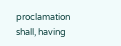proclamation shall, having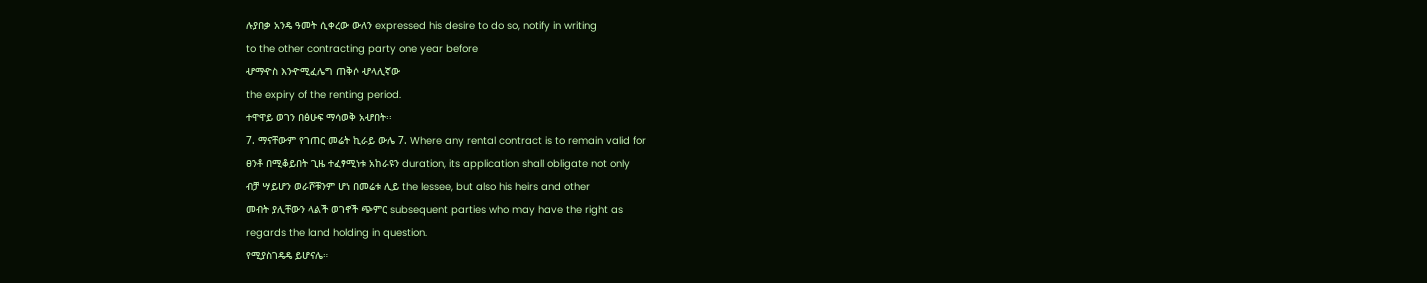ሉያበቃ አንዴ ዓመት ሲቀረው ውለን expressed his desire to do so, notify in writing
to the other contracting party one year before
ሇማዯስ እንዯሚፈሌግ ጠቅሶ ሇላሊኛው
the expiry of the renting period.
ተዋዋይ ወገን በፅሁፍ ማሳወቅ አሇበት፡፡
7. ማናቸውም የገጠር መሬት ኪራይ ውሌ 7. Where any rental contract is to remain valid for
ፀንቶ በሚቆይበት ጊዜ ተፈፃሚነቱ አከራዩን duration, its application shall obligate not only
ብቻ ሣይሆን ወራሾቹንም ሆነ በመሬቱ ሊይ the lessee, but also his heirs and other
መብት ያሊቸውን ላልች ወገኖች ጭምር subsequent parties who may have the right as
regards the land holding in question.
የሚያስገዴዴ ይሆናሌ።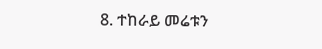8. ተከራይ መሬቱን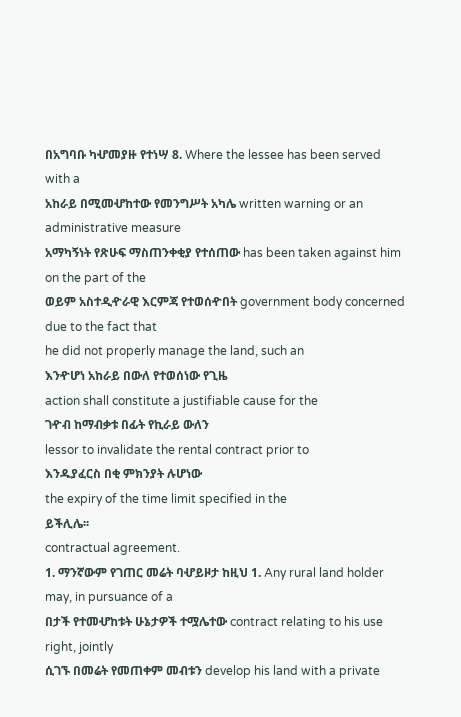በአግባቡ ካሇመያዙ የተነሣ 8. Where the lessee has been served with a
አከራይ በሚመሇከተው የመንግሥት አካሌ written warning or an administrative measure
አማካኝነት የጽሁፍ ማስጠንቀቂያ የተሰጠው has been taken against him on the part of the
ወይም አስተዲዯራዊ እርምጃ የተወሰዯበት government body concerned due to the fact that
he did not properly manage the land, such an
እንዯሆነ አከራይ በውለ የተወሰነው የጊዜ
action shall constitute a justifiable cause for the
ገዯብ ከማብቃቱ በፊት የኪራይ ውለን
lessor to invalidate the rental contract prior to
እንዱያፈርስ በቂ ምክንያት ሉሆነው
the expiry of the time limit specified in the
ይችሊሌ፡፡
contractual agreement.
1. ማንኛውም የገጠር መሬት ባሇይዞታ ከዚህ 1. Any rural land holder may, in pursuance of a
በታች የተመሇከቱት ሁኔታዎች ተሟሌተው contract relating to his use right, jointly
ሲገኙ በመሬት የመጠቀም መብቱን develop his land with a private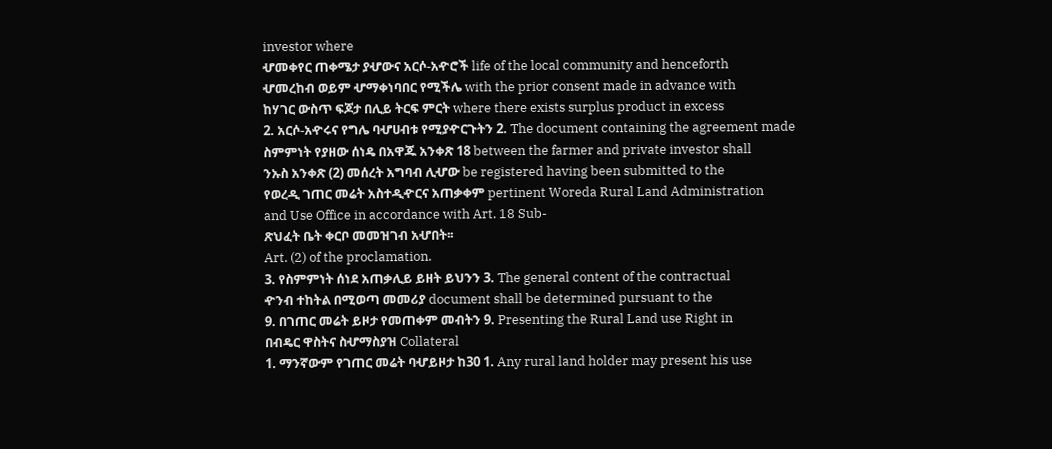investor where
ሇመቀየር ጠቀሜታ ያሇውና አርሶ-አዯሮች life of the local community and henceforth
ሇመረከብ ወይም ሇማቀነባበር የሚችሌ with the prior consent made in advance with
ከሃገር ውስጥ ፍጆታ በሊይ ትርፍ ምርት where there exists surplus product in excess
2. አርሶ-አዯሩና የግሌ ባሇሀብቱ የሚያዯርጉትን 2. The document containing the agreement made
ስምምነት የያዘው ሰነዴ በአዋጁ አንቀጽ 18 between the farmer and private investor shall
ንኡስ አንቀጽ (2) መሰረት አግባብ ሊሇው be registered having been submitted to the
የወረዲ ገጠር መሬት አስተዲዯርና አጠቃቀም pertinent Woreda Rural Land Administration
and Use Office in accordance with Art. 18 Sub-
ጽህፈት ቤት ቀርቦ መመዝገብ አሇበት፡፡
Art. (2) of the proclamation.
3. የስምምነት ሰነደ አጠቃሊይ ይዘት ይህንን 3. The general content of the contractual
ዯንብ ተከትል በሚወጣ መመሪያ document shall be determined pursuant to the
9. በገጠር መሬት ይዞታ የመጠቀም መብትን 9. Presenting the Rural Land use Right in
በብዴር ዋስትና ስሇማስያዝ Collateral
1. ማንኛውም የገጠር መሬት ባሇይዞታ ከ30 1. Any rural land holder may present his use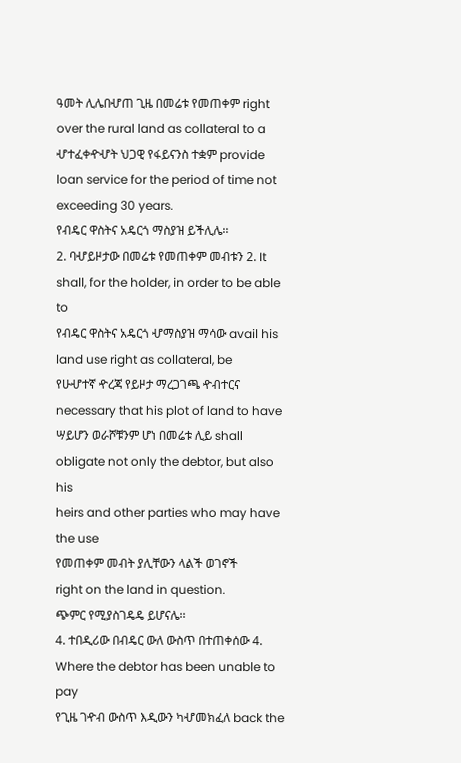ዓመት ሊሌበሇጠ ጊዜ በመሬቱ የመጠቀም right over the rural land as collateral to a
ሇተፈቀዯሇት ህጋዊ የፋይናንስ ተቋም provide loan service for the period of time not
exceeding 30 years.
የብዴር ዋስትና አዴርጎ ማስያዝ ይችሊሌ፡፡
2. ባሇይዞታው በመሬቱ የመጠቀም መብቱን 2. It shall, for the holder, in order to be able to
የብዴር ዋስትና አዴርጎ ሇማስያዝ ማሳው avail his land use right as collateral, be
የሁሇተኛ ዯረጃ የይዞታ ማረጋገጫ ዯብተርና necessary that his plot of land to have
ሣይሆን ወራሾቹንም ሆነ በመሬቱ ሊይ shall obligate not only the debtor, but also his
heirs and other parties who may have the use
የመጠቀም መብት ያሊቸውን ላልች ወገኖች
right on the land in question.
ጭምር የሚያስገዴዴ ይሆናሌ፡፡
4. ተበዲሪው በብዴር ውለ ውስጥ በተጠቀሰው 4. Where the debtor has been unable to pay
የጊዜ ገዯብ ውስጥ እዲውን ካሇመክፈለ back the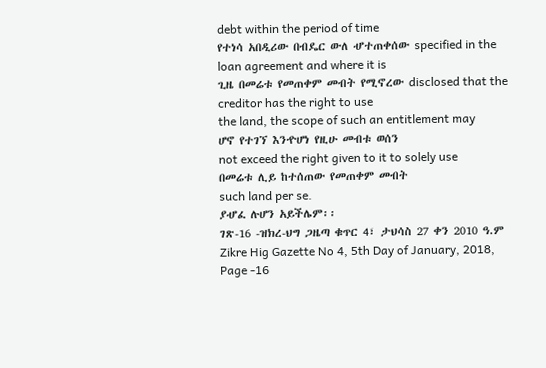debt within the period of time
የተነሳ አበዲሪው በብዴር ውለ ሇተጠቀሰው specified in the loan agreement and where it is
ጊዜ በመሬቱ የመጠቀም መብት የሚኖረው disclosed that the creditor has the right to use
the land, the scope of such an entitlement may
ሆኖ የተገኘ እንዯሆነ የዚሁ መብቱ ወሰን
not exceed the right given to it to solely use
በመሬቱ ሊይ ከተሰጠው የመጠቀም መብት
such land per se.
ያሇፈ ሉሆን አይችሌም፡፡
ገጽ-16 -ዝክረ-ህግ ጋዜጣ ቁጥር 4፣ ታህሳስ 27 ቀን 2010 ዓ.ም Zikre Hig Gazette No 4, 5th Day of January, 2018, Page -16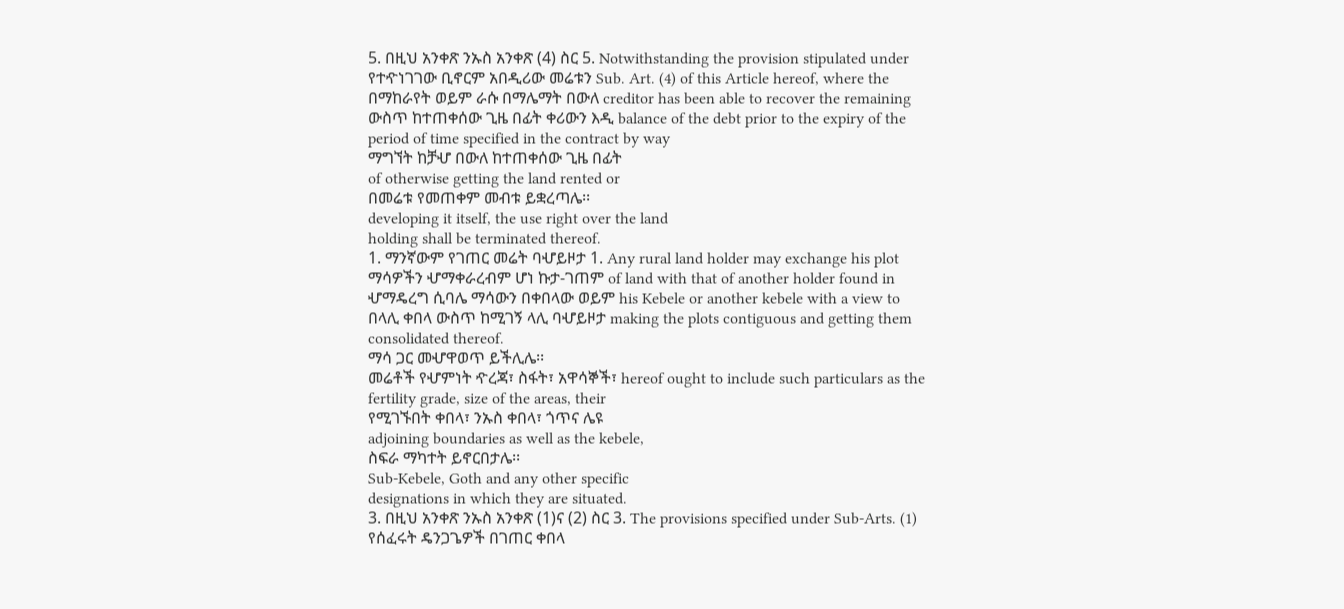5. በዚህ አንቀጽ ንኡስ አንቀጽ (4) ስር 5. Notwithstanding the provision stipulated under
የተዯነገገው ቢኖርም አበዲሪው መሬቱን Sub. Art. (4) of this Article hereof, where the
በማከራየት ወይም ራሱ በማሌማት በውለ creditor has been able to recover the remaining
ውስጥ ከተጠቀሰው ጊዜ በፊት ቀሪውን እዲ balance of the debt prior to the expiry of the
period of time specified in the contract by way
ማግኘት ከቻሇ በውለ ከተጠቀሰው ጊዜ በፊት
of otherwise getting the land rented or
በመሬቱ የመጠቀም መብቱ ይቋረጣሌ፡፡
developing it itself, the use right over the land
holding shall be terminated thereof.
1. ማንኛውም የገጠር መሬት ባሇይዞታ 1. Any rural land holder may exchange his plot
ማሳዎችን ሇማቀራረብም ሆነ ኩታ-ገጠም of land with that of another holder found in
ሇማዴረግ ሲባሌ ማሳውን በቀበላው ወይም his Kebele or another kebele with a view to
በላሊ ቀበላ ውስጥ ከሚገኝ ላሊ ባሇይዞታ making the plots contiguous and getting them
consolidated thereof.
ማሳ ጋር መሇዋወጥ ይችሊሌ፡፡
መሬቶች የሇምነት ዯረጃ፣ ስፋት፣ አዋሳኞች፣ hereof ought to include such particulars as the
fertility grade, size of the areas, their
የሚገኙበት ቀበላ፣ ንኡስ ቀበላ፣ ጎጥና ሌዩ
adjoining boundaries as well as the kebele,
ስፍራ ማካተት ይኖርበታሌ፡፡
Sub-Kebele, Goth and any other specific
designations in which they are situated.
3. በዚህ አንቀጽ ንኡስ አንቀጽ (1)ና (2) ስር 3. The provisions specified under Sub-Arts. (1)
የሰፈሩት ዴንጋጌዎች በገጠር ቀበላ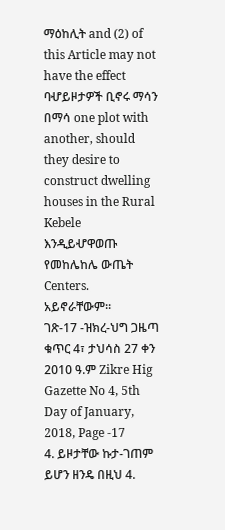ማዕከሊት and (2) of this Article may not have the effect
ባሇይዞታዎች ቢኖሩ ማሳን በማሳ one plot with another, should they desire to
construct dwelling houses in the Rural Kebele
እንዲይሇዋወጡ የመከሌከሌ ውጤት
Centers.
አይኖራቸውም፡፡
ገጽ-17 -ዝክረ-ህግ ጋዜጣ ቁጥር 4፣ ታህሳስ 27 ቀን 2010 ዓ.ም Zikre Hig Gazette No 4, 5th Day of January, 2018, Page -17
4. ይዞታቸው ኩታ-ገጠም ይሆን ዘንዴ በዚህ 4.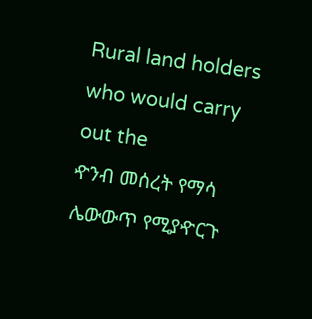Rural land holders who would carry out the
ዯንብ መሰረት የማሳ ሌውውጥ የሚያዯርጉ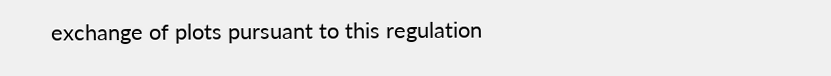exchange of plots pursuant to this regulation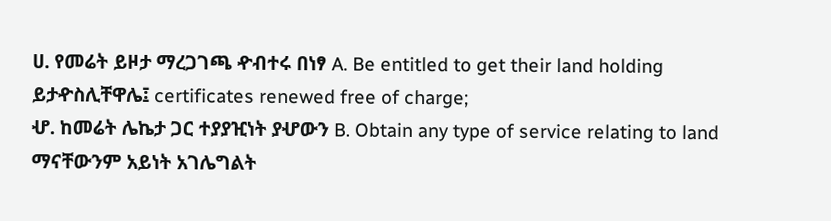ሀ. የመሬት ይዞታ ማረጋገጫ ዯብተሩ በነፃ A. Be entitled to get their land holding
ይታዯስሊቸዋሌ፤ certificates renewed free of charge;
ሇ. ከመሬት ሌኬታ ጋር ተያያዢነት ያሇውን B. Obtain any type of service relating to land
ማናቸውንም አይነት አገሌግልት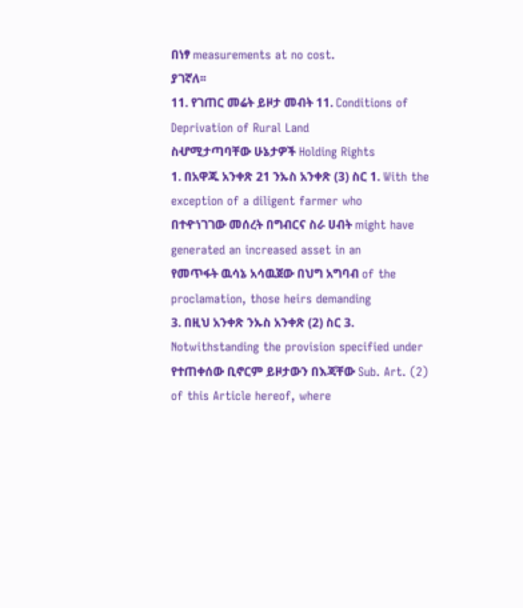በነፃ measurements at no cost.
ያገኛለ፡፡
11. የገጠር መሬት ይዞታ መብት 11. Conditions of Deprivation of Rural Land
ስሇሚታጣባቸው ሁኔታዎች Holding Rights
1. በአዋጁ አንቀጽ 21 ንኡስ አንቀጽ (3) ስር 1. With the exception of a diligent farmer who
በተዯነገገው መሰረት በግብርና ስራ ሀብት might have generated an increased asset in an
የመጥፋት ዉሳኔ አሳዉጀው በህግ አግባብ of the proclamation, those heirs demanding
3. በዚህ አንቀጽ ንኡስ አንቀጽ (2) ስር 3. Notwithstanding the provision specified under
የተጠቀሰው ቢኖርም ይዞታውን በእጃቸው Sub. Art. (2) of this Article hereof, where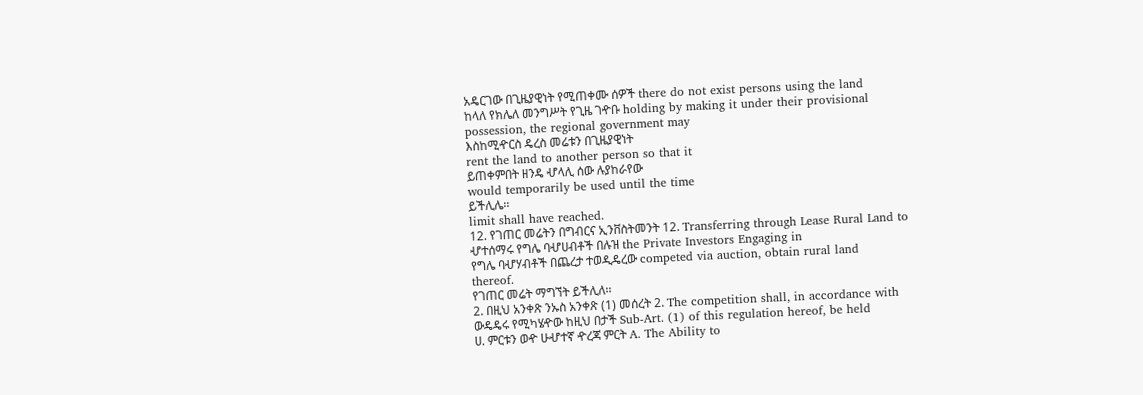አዴርገው በጊዜያዊነት የሚጠቀሙ ሰዎች there do not exist persons using the land
ከላለ የክሌለ መንግሥት የጊዜ ገዯቡ holding by making it under their provisional
possession, the regional government may
እስከሚዯርስ ዴረስ መሬቱን በጊዜያዊነት
rent the land to another person so that it
ይጠቀምበት ዘንዴ ሇላሊ ሰው ሉያከራየው
would temporarily be used until the time
ይችሊሌ፡፡
limit shall have reached.
12. የገጠር መሬትን በግብርና ኢንቨስትመንት 12. Transferring through Lease Rural Land to
ሇተሰማሩ የግሌ ባሇሀብቶች በሉዝ the Private Investors Engaging in
የግሌ ባሇሃብቶች በጨረታ ተወዲዴረው competed via auction, obtain rural land
thereof.
የገጠር መሬት ማግኘት ይችሊለ፡፡
2. በዚህ አንቀጽ ንኡስ አንቀጽ (1) መሰረት 2. The competition shall, in accordance with
ውዴዴሩ የሚካሄዯው ከዚህ በታች Sub-Art. (1) of this regulation hereof, be held
ሀ. ምርቱን ወዯ ሁሇተኛ ዯረጃ ምርት A. The Ability to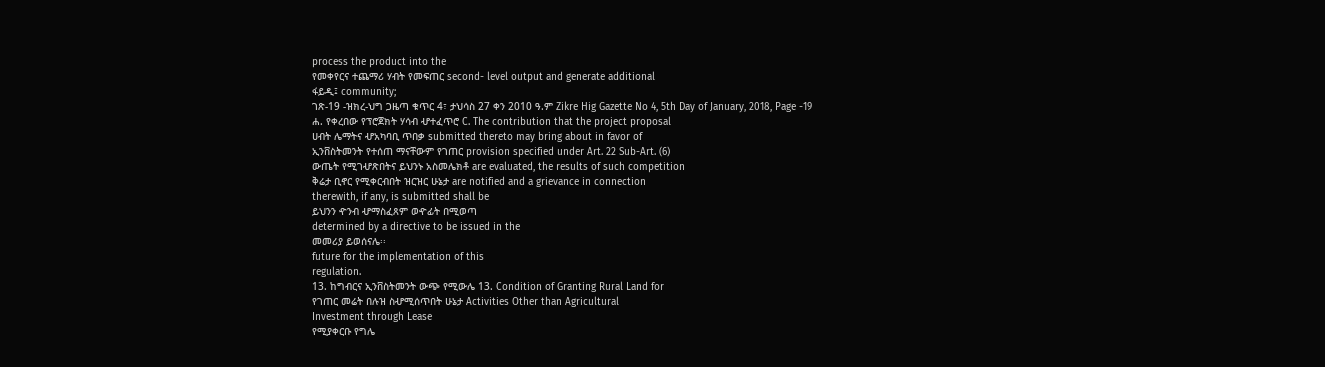process the product into the
የመቀየርና ተጨማሪ ሃብት የመፍጠር second- level output and generate additional
ፋይዲ፤ community;
ገጽ-19 -ዝክረ-ህግ ጋዜጣ ቁጥር 4፣ ታህሳስ 27 ቀን 2010 ዓ.ም Zikre Hig Gazette No 4, 5th Day of January, 2018, Page -19
ሐ. የቀረበው የፕሮጀክት ሃሳብ ሇተፈጥሮ C. The contribution that the project proposal
ሀብት ሌማትና ሇአካባቢ ጥበቃ submitted thereto may bring about in favor of
ኢንቨስትመንት የተሰጠ ማናቸውም የገጠር provision specified under Art. 22 Sub-Art. (6)
ውጤት የሚገሇጽበትና ይህንኑ አስመሌክቶ are evaluated, the results of such competition
ቅሬታ ቢኖር የሚቀርብበት ዝርዝር ሁኔታ are notified and a grievance in connection
therewith, if any, is submitted shall be
ይህንን ዯንብ ሇማስፈጸም ወዯፊት በሚወጣ
determined by a directive to be issued in the
መመሪያ ይወሰናሌ፡፡
future for the implementation of this
regulation.
13. ከግብርና ኢንቨስትመንት ውጭ የሚውሌ 13. Condition of Granting Rural Land for
የገጠር መሬት በሉዝ ስሇሚሰጥበት ሁኔታ Activities Other than Agricultural
Investment through Lease
የሚያቀርቡ የግሌ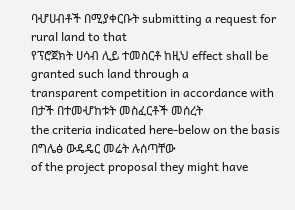ባሇሀብቶች በሚያቀርቡት submitting a request for rural land to that
የፕሮጀክት ሀሳብ ሊይ ተመስርቶ ከዚህ effect shall be granted such land through a
transparent competition in accordance with
በታች በተመሇከቱት መስፈርቶች መሰረት
the criteria indicated here-below on the basis
በግሌፅ ውዴዴር መሬት ሉሰጣቸው
of the project proposal they might have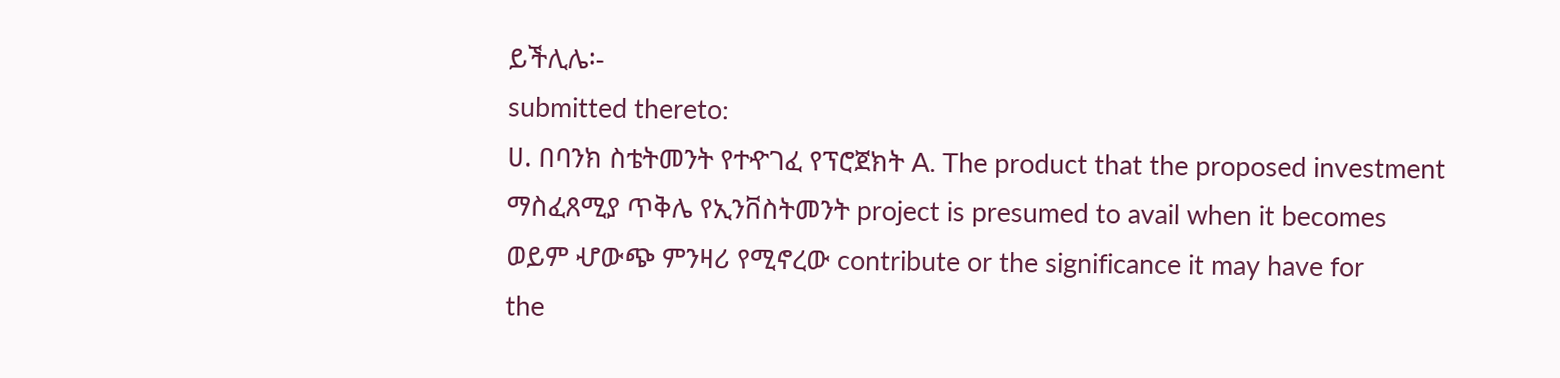ይችሊሌ፡-
submitted thereto:
ሀ. በባንክ ስቴትመንት የተዯገፈ የፕሮጀክት A. The product that the proposed investment
ማስፈጸሚያ ጥቅሌ የኢንቨስትመንት project is presumed to avail when it becomes
ወይም ሇውጭ ምንዛሪ የሚኖረው contribute or the significance it may have for
the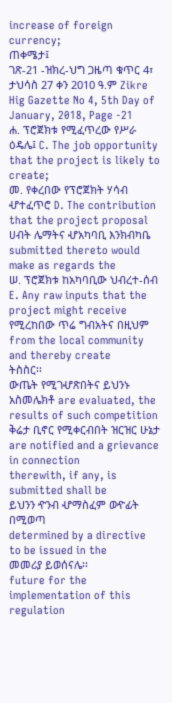increase of foreign currency;
ጠቀሜታ፤
ገጽ-21 -ዝክረ-ህግ ጋዜጣ ቁጥር 4፣ ታህሳስ 27 ቀን 2010 ዓ.ም Zikre Hig Gazette No 4, 5th Day of January, 2018, Page -21
ሐ. ፕሮጀክቱ የሚፈጥረው የሥራ ዕዴሌ፤ C. The job opportunity that the project is likely to
create;
መ. የቀረበው የፕሮጀክት ሃሳብ ሇተፈጥሮ D. The contribution that the project proposal
ሀብት ሌማትና ሇአካባቢ እንክብካቤ submitted thereto would make as regards the
ሠ. ፕሮጀክቱ ከአካባቢው ህብረተ-ሰብ E. Any raw inputs that the project might receive
የሚረከበው ጥሬ ግብአትና በዚህም from the local community and thereby create
ትስስር፡፡
ውጤት የሚገሇጽበትና ይህንኑ አስመሌክቶ are evaluated, the results of such competition
ቅሬታ ቢኖር የሚቀርብበት ዝርዝር ሁኔታ are notified and a grievance in connection
therewith, if any, is submitted shall be
ይህንን ዯንብ ሇማስፈም ወዯፊት በሚወጣ
determined by a directive to be issued in the
መመሪያ ይወሰናሌ፡፡
future for the implementation of this
regulation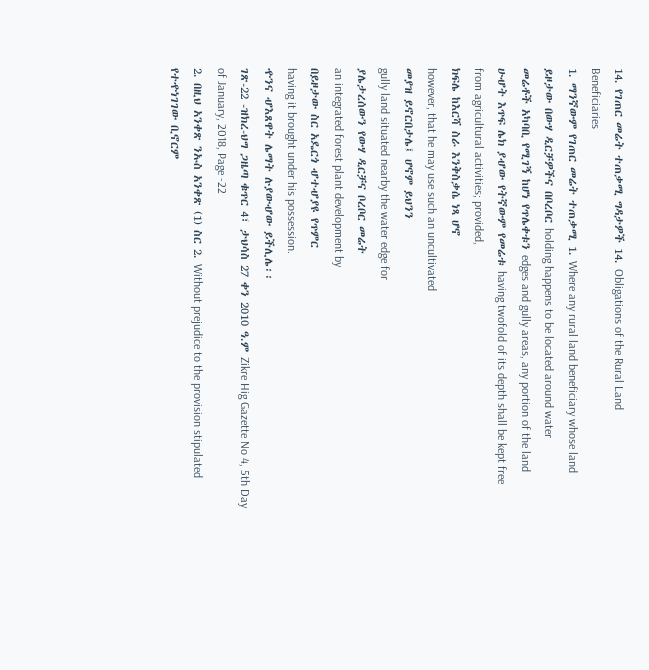14. የገጠር መሬት ተጠቃሚ ግዳታዎች 14. Obligations of the Rural Land
Beneficiaries
1. ማንኛውም የገጠር መሬት ተጠቃሚ 1. Where any rural land beneficiary whose land
ይዞታው በውሃ ዲርቻዎችና በቦረቦር holding happens to be located around water
መሬቶች አካባቢ የሚገኝ ከሆነ የጥሌቀቱን edges and gully areas, any portion of the land
ሁሇት እጥፍ ሌክ ያሇው የትኛውም የመሬቱ having twofold of its depth shall be kept free
from agricultural activities; provided,
ክፍሌ ከእርሻ ስራ እንቅስቃሴ ነጻ ሆኖ
however, that he may use such an uncultivated
መያዝ ይኖርበታሌ፤ ሆኖም ይህንን
gully land situated nearby the water edge for
ያሌታረሰውን የውሃ ዲርቻና ቦረቦር መሬት
an integrated forest plant development by
በይዞታው ስር አዴርጎ ሇተሇያዩ የጥምር
having it brought under his possession.
ዯንና ሇእጸዋት ሌማት ሉያውሇው ይችሊሌ፡፡
ገጽ-22 -ዝክረ-ህግ ጋዜጣ ቁጥር 4፣ ታህሳስ 27 ቀን 2010 ዓ.ም Zikre Hig Gazette No 4, 5th Day of January, 2018, Page -22
2. በዚህ አንቀጽ ንኡስ አንቀጽ (1) ስር 2. Without prejudice to the provision stipulated
የተዯነገገው ቢኖርም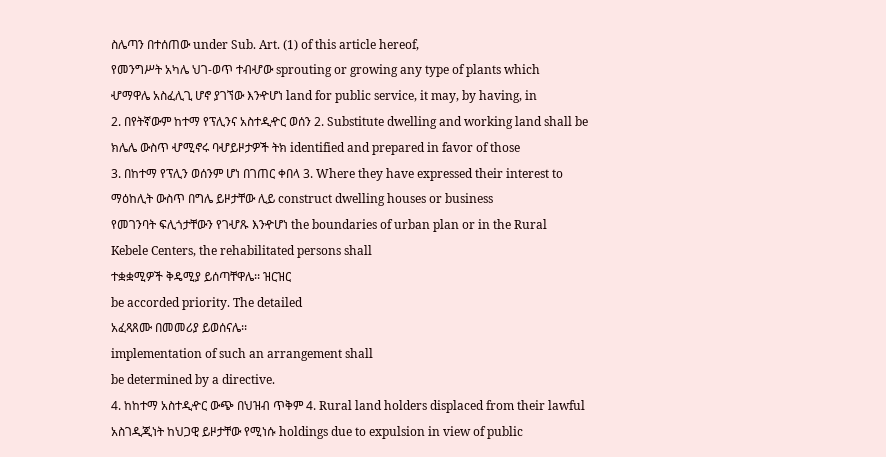ስሌጣን በተሰጠው under Sub. Art. (1) of this article hereof,
የመንግሥት አካሌ ህገ-ወጥ ተብሇው sprouting or growing any type of plants which
ሇማዋሌ አስፈሊጊ ሆኖ ያገኘው እንዯሆነ land for public service, it may, by having, in
2. በየትኛውም ከተማ የፕሊንና አስተዲዯር ወሰን 2. Substitute dwelling and working land shall be
ክሌሌ ውስጥ ሇሚኖሩ ባሇይዞታዎች ትክ identified and prepared in favor of those
3. በከተማ የፕሊን ወሰንም ሆነ በገጠር ቀበላ 3. Where they have expressed their interest to
ማዕከሊት ውስጥ በግሌ ይዞታቸው ሊይ construct dwelling houses or business
የመገንባት ፍሊጎታቸውን የገሇጹ እንዯሆነ the boundaries of urban plan or in the Rural
Kebele Centers, the rehabilitated persons shall
ተቋቋሚዎች ቅዴሚያ ይሰጣቸዋሌ፡፡ ዝርዝር
be accorded priority. The detailed
አፈጻጸሙ በመመሪያ ይወሰናሌ፡፡
implementation of such an arrangement shall
be determined by a directive.
4. ከከተማ አስተዲዯር ውጭ በህዝብ ጥቅም 4. Rural land holders displaced from their lawful
አስገዲጂነት ከህጋዊ ይዞታቸው የሚነሱ holdings due to expulsion in view of public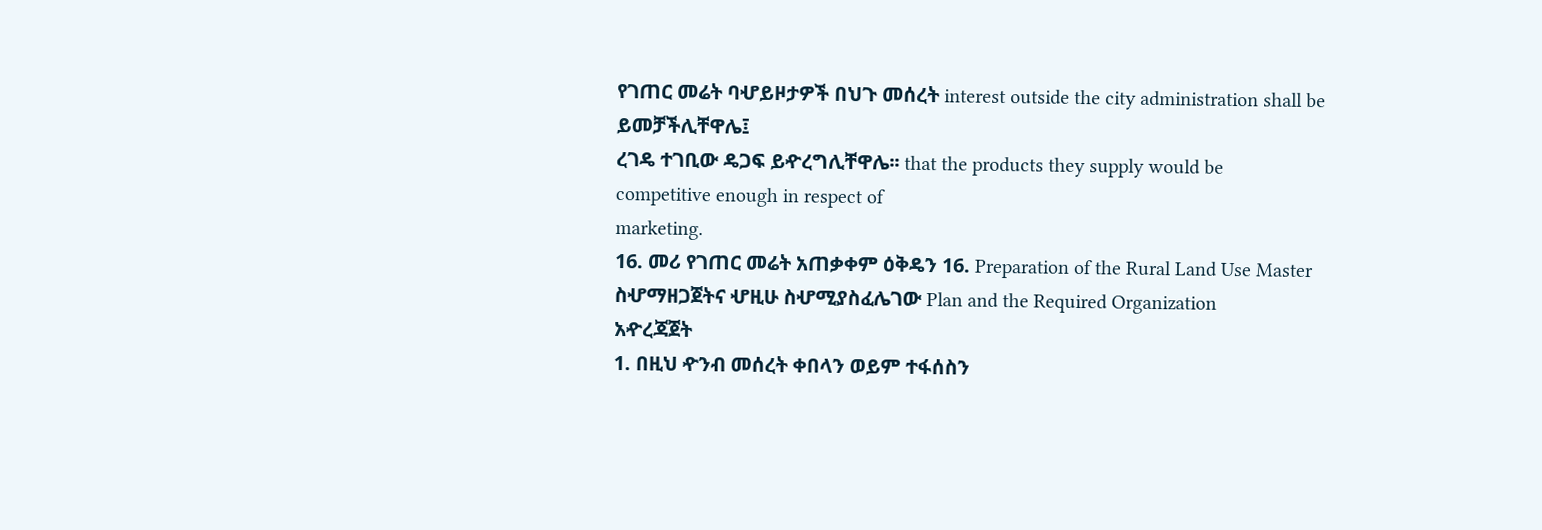የገጠር መሬት ባሇይዞታዎች በህጉ መሰረት interest outside the city administration shall be
ይመቻችሊቸዋሌ፤
ረገዴ ተገቢው ዴጋፍ ይዯረግሊቸዋሌ፡፡ that the products they supply would be
competitive enough in respect of
marketing.
16. መሪ የገጠር መሬት አጠቃቀም ዕቅዴን 16. Preparation of the Rural Land Use Master
ስሇማዘጋጀትና ሇዚሁ ስሇሚያስፈሌገው Plan and the Required Organization
አዯረጃጀት
1. በዚህ ዯንብ መሰረት ቀበላን ወይም ተፋሰስን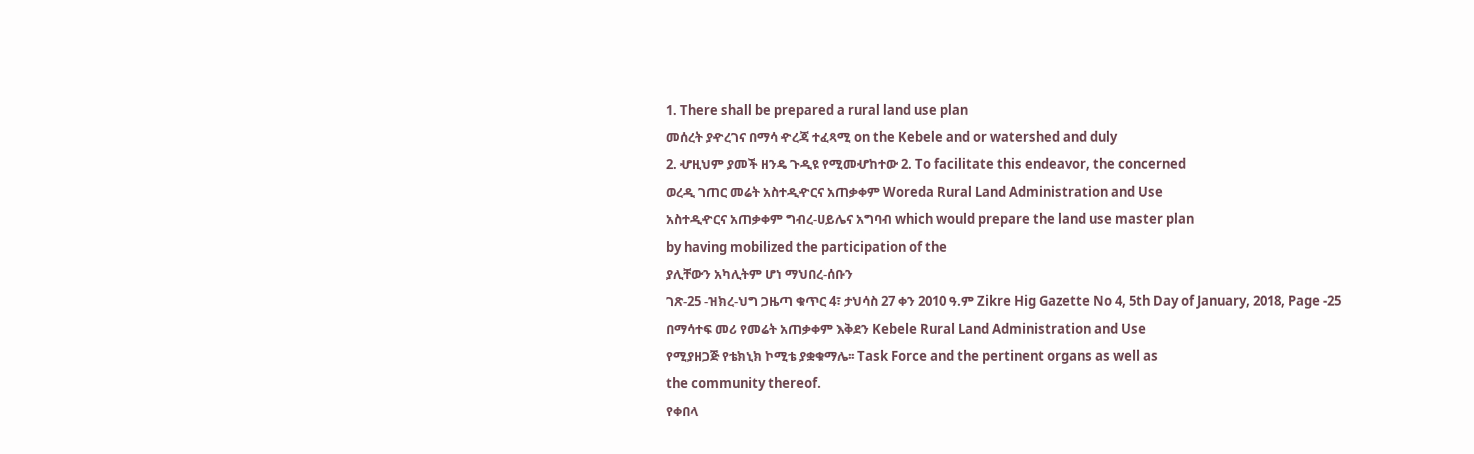1. There shall be prepared a rural land use plan
መሰረት ያዯረገና በማሳ ዯረጃ ተፈጻሚ on the Kebele and or watershed and duly
2. ሇዚህም ያመች ዘንዴ ጉዲዩ የሚመሇከተው 2. To facilitate this endeavor, the concerned
ወረዲ ገጠር መሬት አስተዲዯርና አጠቃቀም Woreda Rural Land Administration and Use
አስተዲዯርና አጠቃቀም ግብረ-ሀይሌና አግባብ which would prepare the land use master plan
by having mobilized the participation of the
ያሊቸውን አካሊትም ሆነ ማህበረ-ሰቡን
ገጽ-25 -ዝክረ-ህግ ጋዜጣ ቁጥር 4፣ ታህሳስ 27 ቀን 2010 ዓ.ም Zikre Hig Gazette No 4, 5th Day of January, 2018, Page -25
በማሳተፍ መሪ የመሬት አጠቃቀም እቅደን Kebele Rural Land Administration and Use
የሚያዘጋጅ የቴክኒክ ኮሚቴ ያቋቁማሌ፡፡ Task Force and the pertinent organs as well as
the community thereof.
የቀበላ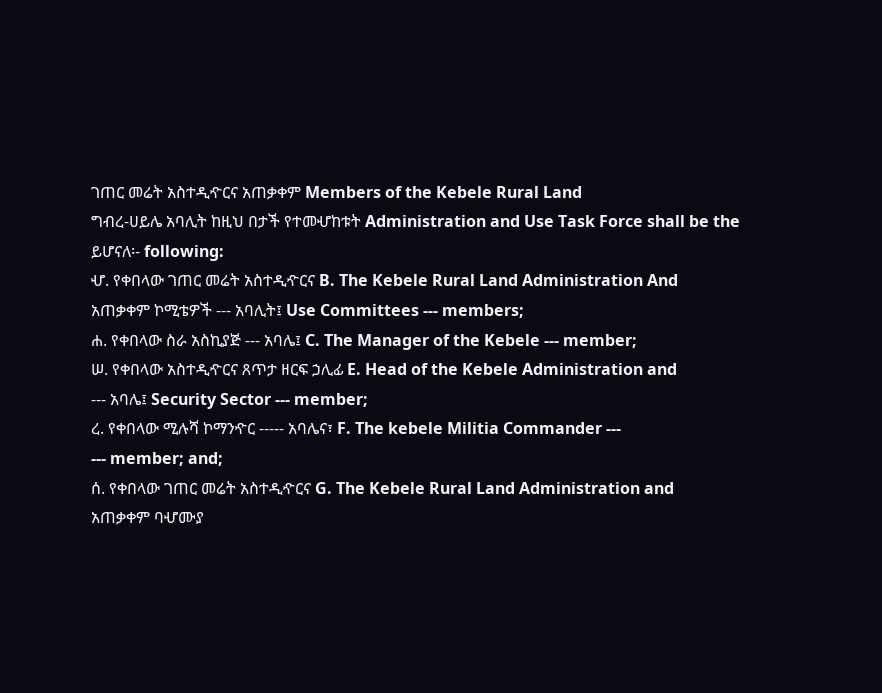ገጠር መሬት አስተዲዯርና አጠቃቀም Members of the Kebele Rural Land
ግብረ-ሀይሌ አባሊት ከዚህ በታች የተመሇከቱት Administration and Use Task Force shall be the
ይሆናለ፡- following:
ሇ. የቀበላው ገጠር መሬት አስተዲዯርና B. The Kebele Rural Land Administration And
አጠቃቀም ኮሚቴዎች --- አባሊት፤ Use Committees --- members;
ሐ. የቀበላው ስራ አስኪያጅ --- አባሌ፤ C. The Manager of the Kebele --- member;
ሠ. የቀበላው አስተዲዯርና ጸጥታ ዘርፍ ኃሊፊ E. Head of the Kebele Administration and
--- አባሌ፤ Security Sector --- member;
ረ. የቀበላው ሚሉሻ ኮማንዯር ----- አባሌና፣ F. The kebele Militia Commander ---
--- member; and;
ሰ. የቀበላው ገጠር መሬት አስተዲዯርና G. The Kebele Rural Land Administration and
አጠቃቀም ባሇሙያ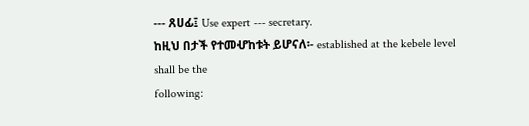--- ጸሀፊ፤ Use expert --- secretary.
ከዚህ በታች የተመሇከቱት ይሆናለ፡- established at the kebele level shall be the
following: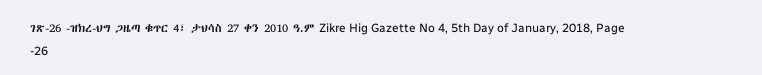ገጽ-26 -ዝክረ-ህግ ጋዜጣ ቁጥር 4፣ ታህሳስ 27 ቀን 2010 ዓ.ም Zikre Hig Gazette No 4, 5th Day of January, 2018, Page -26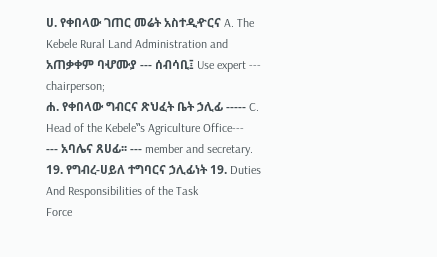ሀ. የቀበላው ገጠር መሬት አስተዲዯርና A. The Kebele Rural Land Administration and
አጠቃቀም ባሇሙያ --- ሰብሳቢ፤ Use expert --- chairperson;
ሐ. የቀበላው ግብርና ጽህፈት ቤት ኃሊፊ ----- C. Head of the Kebele‟s Agriculture Office---
--- አባሌና ጸሀፊ፡፡ --- member and secretary.
19. የግብረ-ሀይለ ተግባርና ኃሊፊነት 19. Duties And Responsibilities of the Task
Force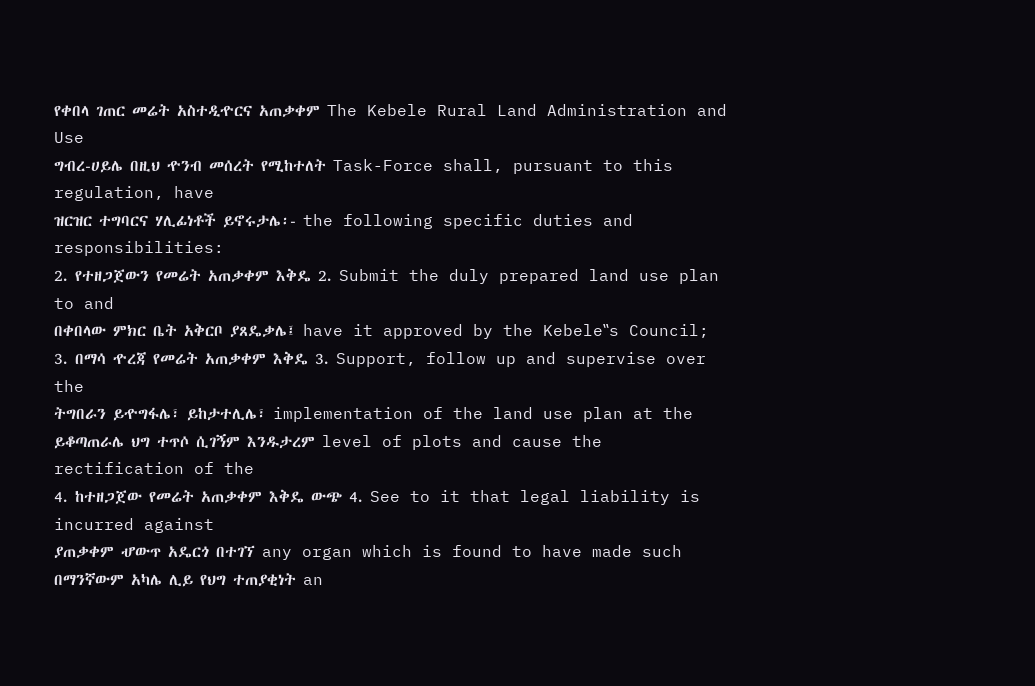የቀበላ ገጠር መሬት አስተዲዯርና አጠቃቀም The Kebele Rural Land Administration and Use
ግብረ-ሀይሌ በዚህ ዯንብ መሰረት የሚከተለት Task-Force shall, pursuant to this regulation, have
ዝርዝር ተግባርና ሃሊፊነቶች ይኖሩታሌ፡- the following specific duties and responsibilities:
2. የተዘጋጀውን የመሬት አጠቃቀም እቅዴ 2. Submit the duly prepared land use plan to and
በቀበላው ምክር ቤት አቅርቦ ያጸዴቃሌ፤ have it approved by the Kebele‟s Council;
3. በማሳ ዯረጃ የመሬት አጠቃቀም እቅዴ 3. Support, follow up and supervise over the
ትግበራን ይዯግፋሌ፣ ይከታተሊሌ፣ implementation of the land use plan at the
ይቆጣጠራሌ ህግ ተጥሶ ሲገኝም እንዱታረም level of plots and cause the rectification of the
4. ከተዘጋጀው የመሬት አጠቃቀም እቅዴ ውጭ 4. See to it that legal liability is incurred against
ያጠቃቀም ሇውጥ አዴርጎ በተገኘ any organ which is found to have made such
በማንኛውም አካሌ ሊይ የህግ ተጠያቂነት an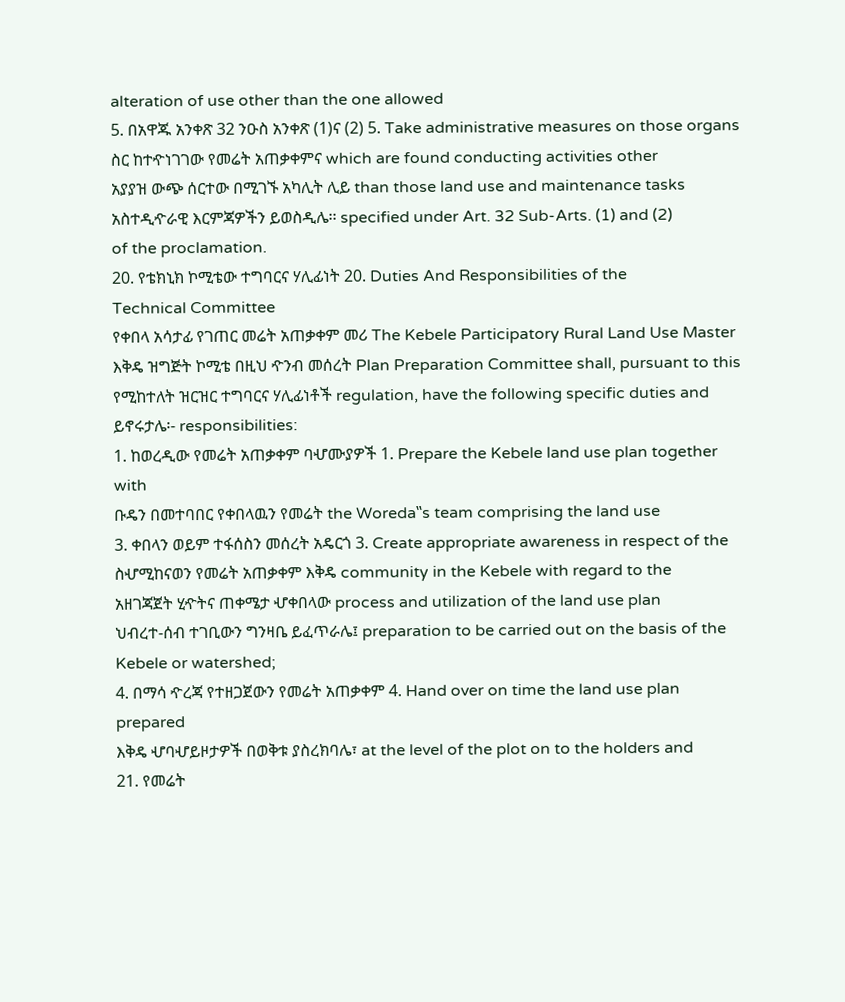alteration of use other than the one allowed
5. በአዋጁ አንቀጽ 32 ንዑስ አንቀጽ (1)ና (2) 5. Take administrative measures on those organs
ስር ከተዯነገገው የመሬት አጠቃቀምና which are found conducting activities other
አያያዝ ውጭ ሰርተው በሚገኙ አካሊት ሊይ than those land use and maintenance tasks
አስተዲዯራዊ እርምጃዎችን ይወስዲሌ፡፡ specified under Art. 32 Sub-Arts. (1) and (2)
of the proclamation.
20. የቴክኒክ ኮሚቴው ተግባርና ሃሊፊነት 20. Duties And Responsibilities of the
Technical Committee
የቀበላ አሳታፊ የገጠር መሬት አጠቃቀም መሪ The Kebele Participatory Rural Land Use Master
እቅዴ ዝግጅት ኮሚቴ በዚህ ዯንብ መሰረት Plan Preparation Committee shall, pursuant to this
የሚከተለት ዝርዝር ተግባርና ሃሊፊነቶች regulation, have the following specific duties and
ይኖሩታሌ፡- responsibilities:
1. ከወረዲው የመሬት አጠቃቀም ባሇሙያዎች 1. Prepare the Kebele land use plan together with
ቡዴን በመተባበር የቀበላዉን የመሬት the Woreda‟s team comprising the land use
3. ቀበላን ወይም ተፋሰስን መሰረት አዴርጎ 3. Create appropriate awareness in respect of the
ስሇሚከናወን የመሬት አጠቃቀም እቅዴ community in the Kebele with regard to the
አዘገጃጀት ሂዯትና ጠቀሜታ ሇቀበላው process and utilization of the land use plan
ህብረተ-ሰብ ተገቢውን ግንዛቤ ይፈጥራሌ፤ preparation to be carried out on the basis of the
Kebele or watershed;
4. በማሳ ዯረጃ የተዘጋጀውን የመሬት አጠቃቀም 4. Hand over on time the land use plan prepared
እቅዴ ሇባሇይዞታዎች በወቅቱ ያስረክባሌ፣ at the level of the plot on to the holders and
21. የመሬት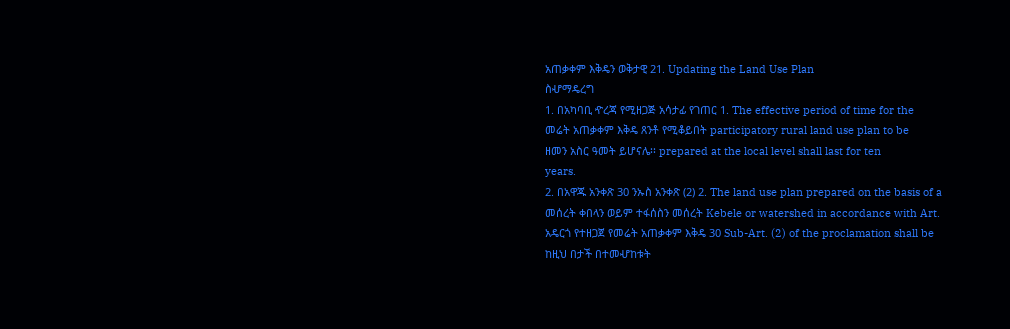አጠቃቀም እቅዴን ወቅታዊ 21. Updating the Land Use Plan
ስሇማዴረግ
1. በአካባቢ ዯረጃ የሚዘጋጅ አሳታፊ የገጠር 1. The effective period of time for the
መሬት አጠቃቀም እቅዴ ጸንቶ የሚቆይበት participatory rural land use plan to be
ዘመን አስር ዓመት ይሆናሌ፡፡ prepared at the local level shall last for ten
years.
2. በአዋጁ አንቀጽ 30 ንኡስ አንቀጽ (2) 2. The land use plan prepared on the basis of a
መሰረት ቀበላን ወይም ተፋሰስን መሰረት Kebele or watershed in accordance with Art.
አዴርጎ የተዘጋጀ የመሬት አጠቃቀም እቅዴ 30 Sub-Art. (2) of the proclamation shall be
ከዚህ በታች በተመሇከቱት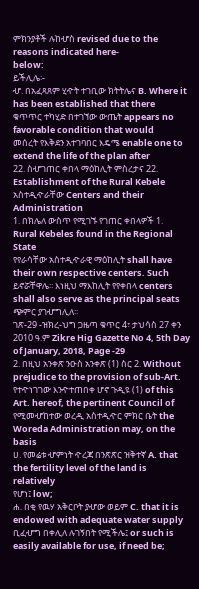ምክንያቶች ሉከሇስ revised due to the reasons indicated here-
below:
ይችሊሌ፡-
ሇ. በአፈጻጸም ሂዯት ተገቢው ክትትሌና B. Where it has been established that there
ቁጥጥር ተካሂድ በተገኘው ውጤት appears no favorable condition that would
መሰረት የእቅደን አተገባበር እዴሜ enable one to extend the life of the plan after
22. ስሇገጠር ቀበላ ማዕከሊት ምስረታና 22. Establishment of the Rural Kebele
አስተዲዯራቸው Centers and their Administration
1. በክሌለ ውስጥ የሚገኙ የገጠር ቀበላዎች 1. Rural Kebeles found in the Regional State
የየራሳቸው አስተዲዯራዊ ማዕከሊት shall have their own respective centers. Such
ይኖሯቸዋሌ፡፡ እነዚህ ማእከሊት የየቀበላ centers shall also serve as the principal seats
ጭምር ያገሇግሊለ፡፡
ገጽ-29 -ዝክረ-ህግ ጋዜጣ ቁጥር 4፣ ታህሳስ 27 ቀን 2010 ዓ.ም Zikre Hig Gazette No 4, 5th Day of January, 2018, Page -29
2. በዚህ አንቀጽ ንዑስ አንቀጽ (1) ስር 2. Without prejudice to the provision of sub-Art.
የተዯነገገው እንዯተጠበቀ ሆኖ ጉዲዩ (1) of this Art. hereof, the pertinent Council of
የሚመሇከተው ወረዲ አስተዲዯር ምክር ቤት the Woreda Administration may, on the basis
ሀ. የመሬቱ ሇምነት ዯረጃ በንጽጽር ዝቅተኛ A. that the fertility level of the land is relatively
የሆነ፤ low;
ሐ. በቂ የዉሃ አቅርቦት ያሇው ወይም C. that it is endowed with adequate water supply
ቢፈሇግ በቀሊለ ሉገኝበት የሚችሌ፤ or such is easily available for use, if need be;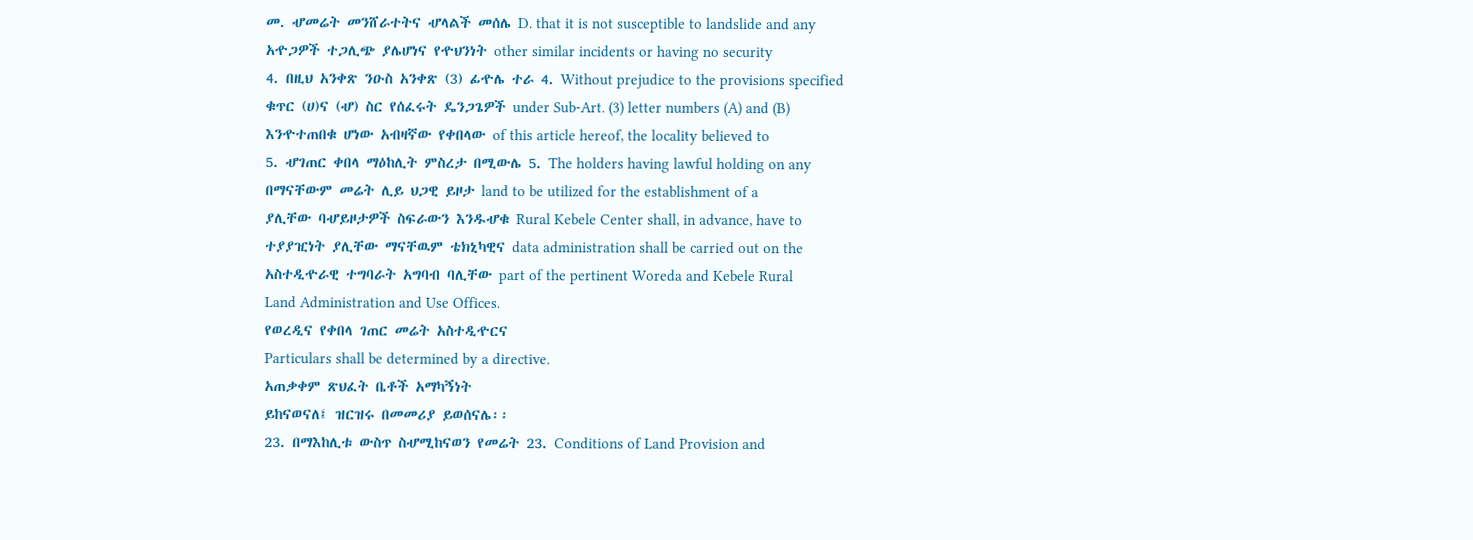መ. ሇመሬት መንሸራተትና ሇላልች መሰሌ D. that it is not susceptible to landslide and any
አዯጋዎች ተጋሊጭ ያሌሆነና የዯህንነት other similar incidents or having no security
4. በዚህ አንቀጽ ንዑስ አንቀጽ (3) ፊዯሌ ተራ 4. Without prejudice to the provisions specified
ቁጥር (ሀ)ና (ሇ) ስር የሰፈሩት ዴንጋጌዎች under Sub-Art. (3) letter numbers (A) and (B)
እንዯተጠበቁ ሆነው አብዛኛው የቀበላው of this article hereof, the locality believed to
5. ሇገጠር ቀበላ ማዕከሊት ምስረታ በሚውሌ 5. The holders having lawful holding on any
በማናቸውም መሬት ሊይ ህጋዊ ይዞታ land to be utilized for the establishment of a
ያሊቸው ባሇይዞታዎች ስፍራውን እንዱሇቁ Rural Kebele Center shall, in advance, have to
ተያያዢነት ያሊቸው ማናቸዉም ቴክኒካዊና data administration shall be carried out on the
አስተዲዯራዊ ተግባራት አግባብ ባሊቸው part of the pertinent Woreda and Kebele Rural
Land Administration and Use Offices.
የወረዲና የቀበላ ገጠር መሬት አስተዲዯርና
Particulars shall be determined by a directive.
አጠቃቀም ጽህፈት ቤቶች አማካኝነት
ይከናወናለ፤ ዝርዝሩ በመመሪያ ይወሰናሌ፡፡
23. በማእከሊቱ ውስጥ ስሇሚከናወን የመሬት 23. Conditions of Land Provision and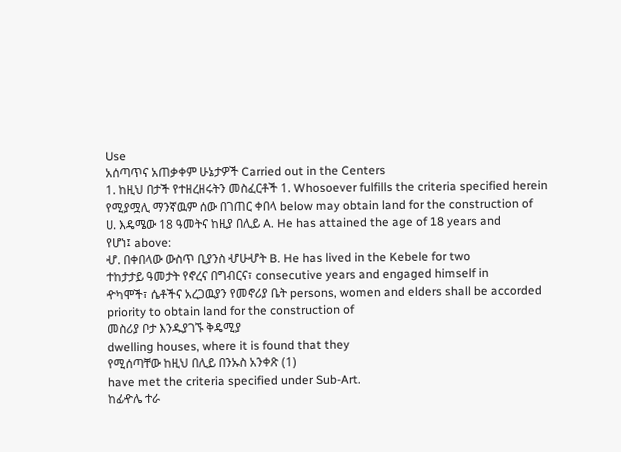Use
አሰጣጥና አጠቃቀም ሁኔታዎች Carried out in the Centers
1. ከዚህ በታች የተዘረዘሩትን መስፈርቶች 1. Whosoever fulfills the criteria specified herein
የሚያሟሊ ማንኛዉም ሰው በገጠር ቀበላ below may obtain land for the construction of
ሀ. እዴሜው 18 ዓመትና ከዚያ በሊይ A. He has attained the age of 18 years and
የሆነ፤ above:
ሇ. በቀበላው ውስጥ ቢያንስ ሇሁሇት B. He has lived in the Kebele for two
ተከታታይ ዓመታት የኖረና በግብርና፣ consecutive years and engaged himself in
ዯካሞች፣ ሴቶችና አረጋዉያን የመኖሪያ ቤት persons, women and elders shall be accorded
priority to obtain land for the construction of
መስሪያ ቦታ እንዱያገኙ ቅዴሚያ
dwelling houses, where it is found that they
የሚሰጣቸው ከዚህ በሊይ በንኡስ አንቀጽ (1)
have met the criteria specified under Sub-Art.
ከፊዯሌ ተራ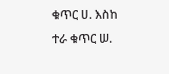ቁጥር ሀ. እስከ ተራ ቁጥር ሠ.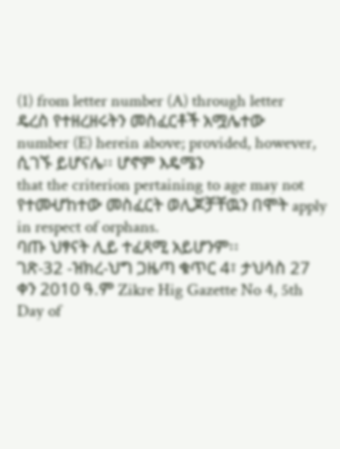(1) from letter number (A) through letter
ዴረስ የተዘረዘሩትን መስፈርቶች አሟሌተው
number (E) herein above; provided, however,
ሲገኙ ይሆናሌ፡፡ ሆኖም እዴሜን
that the criterion pertaining to age may not
የተመሇከተው መስፈርት ወሊጆቻቸዉን በሞት apply in respect of orphans.
ባጡ ህፃናት ሊይ ተፈጻሚ አይሆንም፡፡
ገጽ-32 -ዝክረ-ህግ ጋዜጣ ቁጥር 4፣ ታህሳስ 27 ቀን 2010 ዓ.ም Zikre Hig Gazette No 4, 5th Day of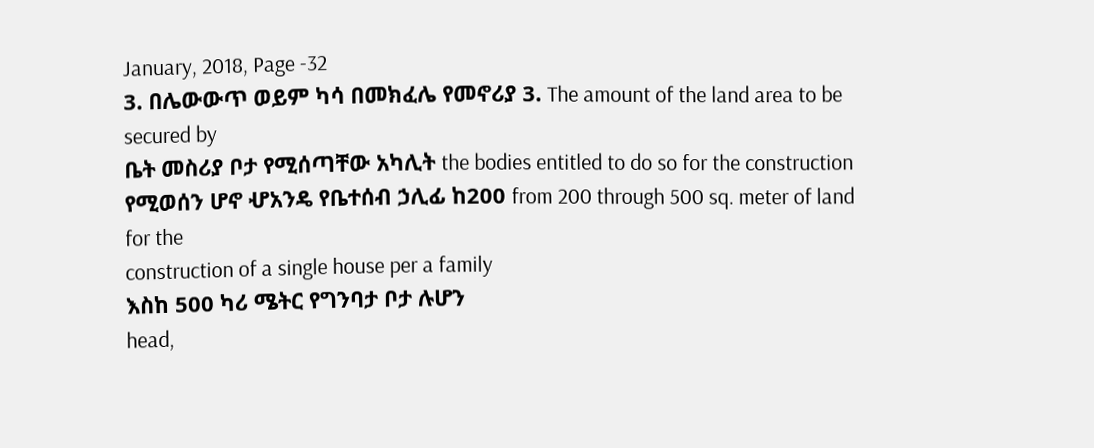January, 2018, Page -32
3. በሌውውጥ ወይም ካሳ በመክፈሌ የመኖሪያ 3. The amount of the land area to be secured by
ቤት መስሪያ ቦታ የሚሰጣቸው አካሊት the bodies entitled to do so for the construction
የሚወሰን ሆኖ ሇአንዴ የቤተሰብ ኃሊፊ ከ200 from 200 through 500 sq. meter of land for the
construction of a single house per a family
እስከ 500 ካሪ ሜትር የግንባታ ቦታ ሉሆን
head,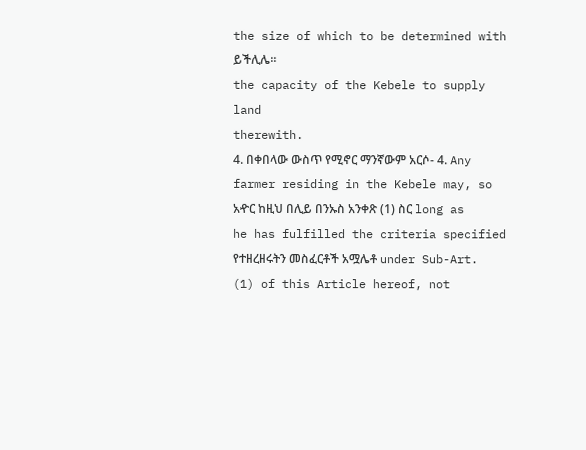the size of which to be determined with
ይችሊሌ፡፡
the capacity of the Kebele to supply land
therewith.
4. በቀበላው ውስጥ የሚኖር ማንኛውም አርሶ- 4. Any farmer residing in the Kebele may, so
አዯር ከዚህ በሊይ በንኡስ አንቀጽ (1) ስር long as he has fulfilled the criteria specified
የተዘረዘሩትን መስፈርቶች አሟሌቶ under Sub-Art. (1) of this Article hereof, not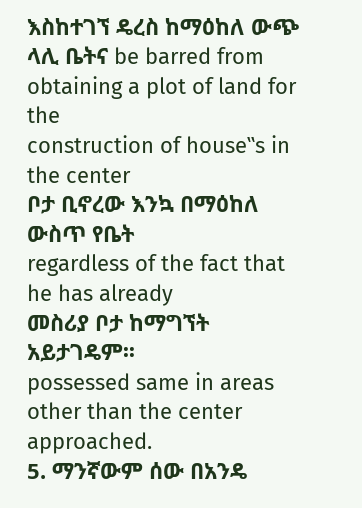እስከተገኘ ዴረስ ከማዕከለ ውጭ ላሊ ቤትና be barred from obtaining a plot of land for the
construction of house‟s in the center
ቦታ ቢኖረው እንኳ በማዕከለ ውስጥ የቤት
regardless of the fact that he has already
መስሪያ ቦታ ከማግኘት አይታገዴም፡፡
possessed same in areas other than the center
approached.
5. ማንኛውም ሰው በአንዴ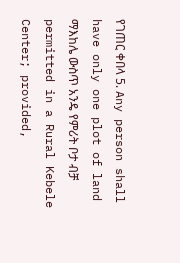የገጠር ቀበላ 5. Any person shall have only one plot of land
ማእከሌ ውስጥ አንዴ የምሪት ቦታ ብቻ permitted in a Rural Kebele Center; provided,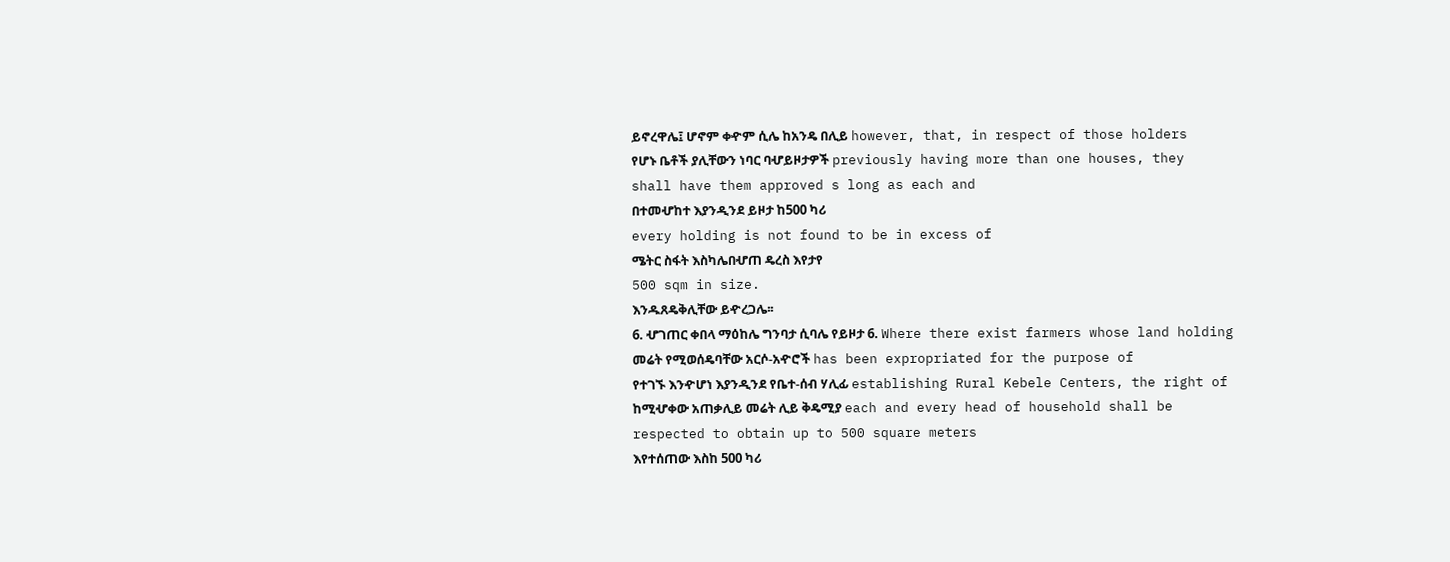ይኖረዋሌ፤ ሆኖም ቀዯም ሲሌ ከአንዴ በሊይ however, that, in respect of those holders
የሆኑ ቤቶች ያሊቸውን ነባር ባሇይዞታዎች previously having more than one houses, they
shall have them approved s long as each and
በተመሇከተ እያንዲንደ ይዞታ ከ500 ካሪ
every holding is not found to be in excess of
ሜትር ስፋት እስካሌበሇጠ ዴረስ እየታየ
500 sqm in size.
እንዱጸዴቅሊቸው ይዯረጋሌ፡፡
6. ሇገጠር ቀበላ ማዕከሌ ግንባታ ሲባሌ የይዞታ 6. Where there exist farmers whose land holding
መሬት የሚወሰዴባቸው አርሶ-አዯሮች has been expropriated for the purpose of
የተገኙ እንዯሆነ እያንዲንደ የቤተ-ሰብ ሃሊፊ establishing Rural Kebele Centers, the right of
ከሚሇቀው አጠቃሊይ መሬት ሊይ ቅዴሚያ each and every head of household shall be
respected to obtain up to 500 square meters
እየተሰጠው እስከ 500 ካሪ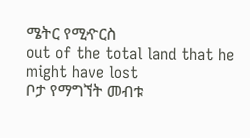ሜትር የሚዯርስ
out of the total land that he might have lost
ቦታ የማግኘት መብቱ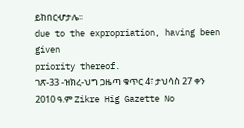ይከበርሇታሌ፡፡
due to the expropriation, having been given
priority thereof.
ገጽ-33 -ዝክረ-ህግ ጋዜጣ ቁጥር 4፣ ታህሳስ 27 ቀን 2010 ዓ.ም Zikre Hig Gazette No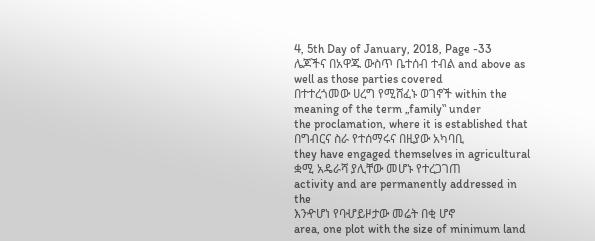4, 5th Day of January, 2018, Page -33
ሌጆችና በአዋጁ ውስጥ ቤተሰብ ተብል and above as well as those parties covered
በተተረጎመው ሀረግ የሚሸፈኑ ወገኖች within the meaning of the term „family‟ under
the proclamation, where it is established that
በግብርና ስራ የተሰማሩና በዚያው አካባቢ
they have engaged themselves in agricultural
ቋሚ አዴራሻ ያሊቸው መሆኑ የተረጋገጠ
activity and are permanently addressed in the
እንዯሆነ የባሇይዞታው መሬት በቂ ሆኖ
area, one plot with the size of minimum land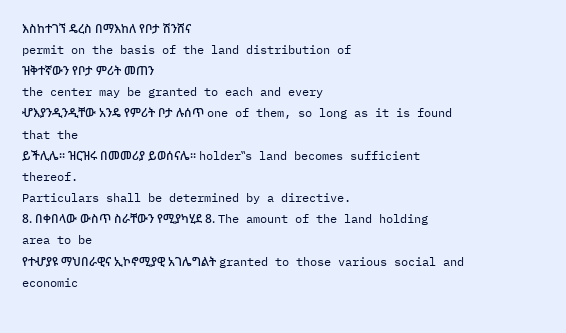እስከተገኘ ዴረስ በማእከለ የቦታ ሽንሸና
permit on the basis of the land distribution of
ዝቅተኛውን የቦታ ምሪት መጠን
the center may be granted to each and every
ሇእያንዲንዲቸው አንዴ የምሪት ቦታ ሉሰጥ one of them, so long as it is found that the
ይችሊሌ፡፡ ዝርዝሩ በመመሪያ ይወሰናሌ፡፡ holder‟s land becomes sufficient thereof.
Particulars shall be determined by a directive.
8. በቀበላው ውስጥ ስራቸውን የሚያካሂደ 8. The amount of the land holding area to be
የተሇያዩ ማህበራዊና ኢኮኖሚያዊ አገሌግልት granted to those various social and economic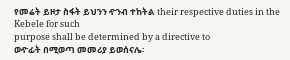የመሬት ይዞታ ስፋት ይህንን ዯንብ ተከትል their respective duties in the Kebele for such
purpose shall be determined by a directive to
ወዯፊት በሚወጣ መመሪያ ይወሰናሌ፡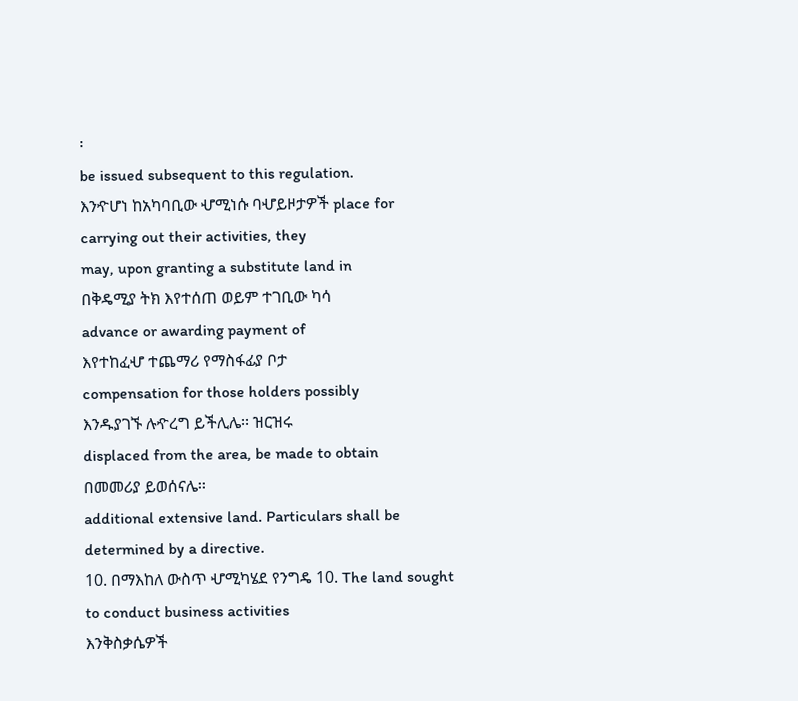፡
be issued subsequent to this regulation.
እንዯሆነ ከአካባቢው ሇሚነሱ ባሇይዞታዎች place for carrying out their activities, they
may, upon granting a substitute land in
በቅዴሚያ ትክ እየተሰጠ ወይም ተገቢው ካሳ
advance or awarding payment of
እየተከፈሇ ተጨማሪ የማስፋፊያ ቦታ
compensation for those holders possibly
እንዱያገኙ ሉዯረግ ይችሊሌ፡፡ ዝርዝሩ
displaced from the area, be made to obtain
በመመሪያ ይወሰናሌ፡፡
additional extensive land. Particulars shall be
determined by a directive.
10. በማእከለ ውስጥ ሇሚካሄደ የንግዴ 10. The land sought to conduct business activities
እንቅስቃሴዎች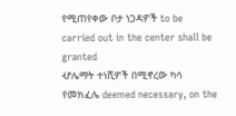የሚጠየቀው ቦታ ነጋዳዎች to be carried out in the center shall be granted
ሇሌማት ተነሺዎች በሚኖረው ካሳ የመክፈሌ deemed necessary, on the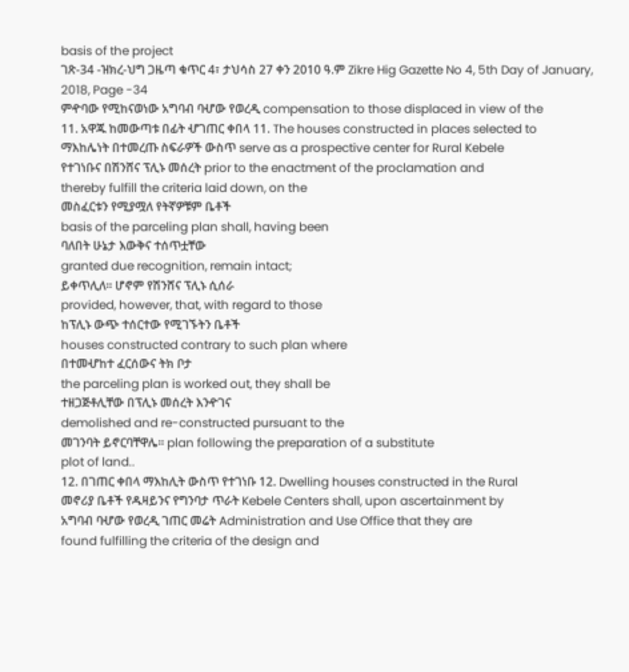basis of the project
ገጽ-34 -ዝክረ-ህግ ጋዜጣ ቁጥር 4፣ ታህሳስ 27 ቀን 2010 ዓ.ም Zikre Hig Gazette No 4, 5th Day of January, 2018, Page -34
ምዯባው የሚከናወነው አግባብ ባሇው የወረዲ compensation to those displaced in view of the
11. አዋጁ ከመውጣቱ በፊት ሇገጠር ቀበላ 11. The houses constructed in places selected to
ማእከሌነት በተመረጡ ስፍራዎች ውስጥ serve as a prospective center for Rural Kebele
የተገነቡና በሽንሸና ፕሊኑ መሰረት prior to the enactment of the proclamation and
thereby fulfill the criteria laid down, on the
መስፈርቱን የሚያሟለ የትኛዎቹም ቤቶች
basis of the parceling plan shall, having been
ባለበት ሁኔታ እውቅና ተሰጥቷቸው
granted due recognition, remain intact;
ይቀጥሊለ፡፡ ሆኖም የሽንሸና ፕሊኑ ሲሰራ
provided, however, that, with regard to those
ከፕሊኑ ውጭ ተሰርተው የሚገኙትን ቤቶች
houses constructed contrary to such plan where
በተመሇከተ ፈርሰውና ትክ ቦታ
the parceling plan is worked out, they shall be
ተዘጋጅቶሊቸው በፕሊኑ መሰረት እንዯገና
demolished and re-constructed pursuant to the
መገንባት ይኖርባቸዋሌ፡፡ plan following the preparation of a substitute
plot of land..
12. በገጠር ቀበላ ማእከሊት ውስጥ የተገነቡ 12. Dwelling houses constructed in the Rural
መኖሪያ ቤቶች የዱዛይንና የግንባታ ጥራት Kebele Centers shall, upon ascertainment by
አግባብ ባሇው የወረዲ ገጠር መሬት Administration and Use Office that they are
found fulfilling the criteria of the design and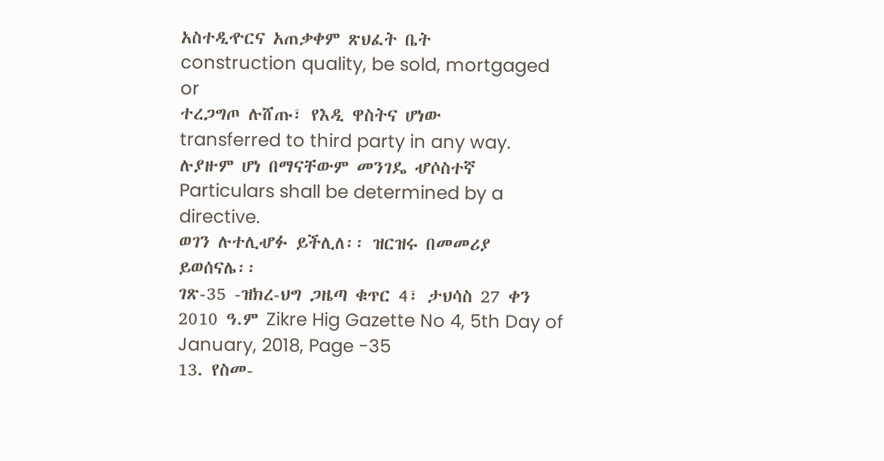አስተዲዯርና አጠቃቀም ጽህፈት ቤት
construction quality, be sold, mortgaged or
ተረጋግጦ ሉሸጡ፣ የእዲ ዋስትና ሆነው
transferred to third party in any way.
ሉያዙም ሆነ በማናቸውም መንገዴ ሇሶስተኛ
Particulars shall be determined by a directive.
ወገን ሉተሊሇፉ ይችሊለ፡፡ ዝርዝሩ በመመሪያ
ይወሰናሌ፡፡
ገጽ-35 -ዝክረ-ህግ ጋዜጣ ቁጥር 4፣ ታህሳስ 27 ቀን 2010 ዓ.ም Zikre Hig Gazette No 4, 5th Day of January, 2018, Page -35
13. የስመ-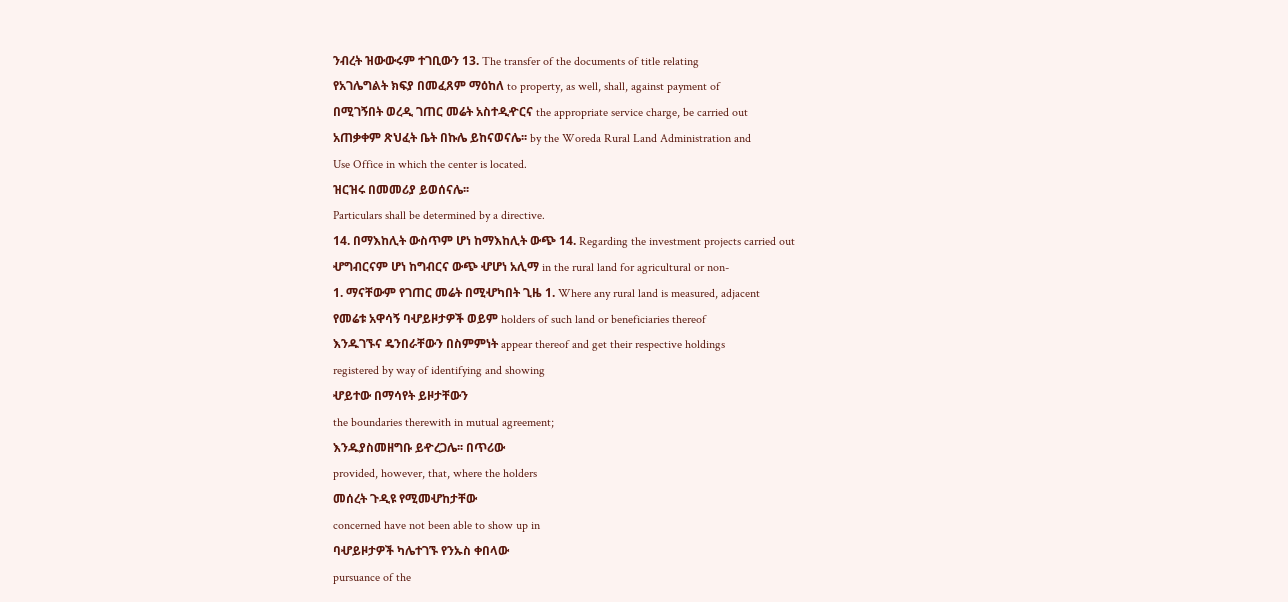ንብረት ዝውውሩም ተገቢውን 13. The transfer of the documents of title relating
የአገሌግልት ክፍያ በመፈጸም ማዕከለ to property, as well, shall, against payment of
በሚገኝበት ወረዲ ገጠር መሬት አስተዲዯርና the appropriate service charge, be carried out
አጠቃቀም ጽህፈት ቤት በኩሌ ይከናወናሌ፡፡ by the Woreda Rural Land Administration and
Use Office in which the center is located.
ዝርዝሩ በመመሪያ ይወሰናሌ፡፡
Particulars shall be determined by a directive.
14. በማእከሊት ውስጥም ሆነ ከማእከሊት ውጭ 14. Regarding the investment projects carried out
ሇግብርናም ሆነ ከግብርና ውጭ ሇሆነ አሊማ in the rural land for agricultural or non-
1. ማናቸውም የገጠር መሬት በሚሇካበት ጊዜ 1. Where any rural land is measured, adjacent
የመሬቱ አዋሳኝ ባሇይዞታዎች ወይም holders of such land or beneficiaries thereof
እንዱገኙና ዴንበራቸውን በስምምነት appear thereof and get their respective holdings
registered by way of identifying and showing
ሇይተው በማሳየት ይዞታቸውን
the boundaries therewith in mutual agreement;
እንዱያስመዘግቡ ይዯረጋሌ፡፡ በጥሪው
provided, however, that, where the holders
መሰረት ጉዲዩ የሚመሇከታቸው
concerned have not been able to show up in
ባሇይዞታዎች ካሌተገኙ የንኡስ ቀበላው
pursuance of the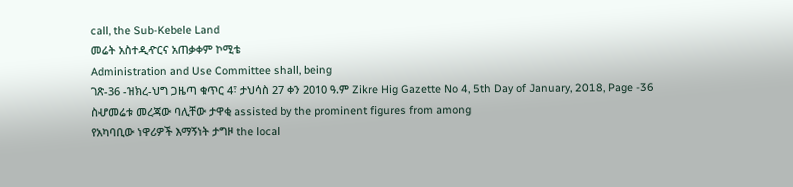call, the Sub-Kebele Land
መሬት አስተዲዯርና አጠቃቀም ኮሚቴ
Administration and Use Committee shall, being
ገጽ-36 -ዝክረ-ህግ ጋዜጣ ቁጥር 4፣ ታህሳስ 27 ቀን 2010 ዓ.ም Zikre Hig Gazette No 4, 5th Day of January, 2018, Page -36
ስሇመሬቱ መረጃው ባሊቸው ታዋቂ assisted by the prominent figures from among
የአካባቢው ነዋሪዎች እማኝነት ታግዞ the local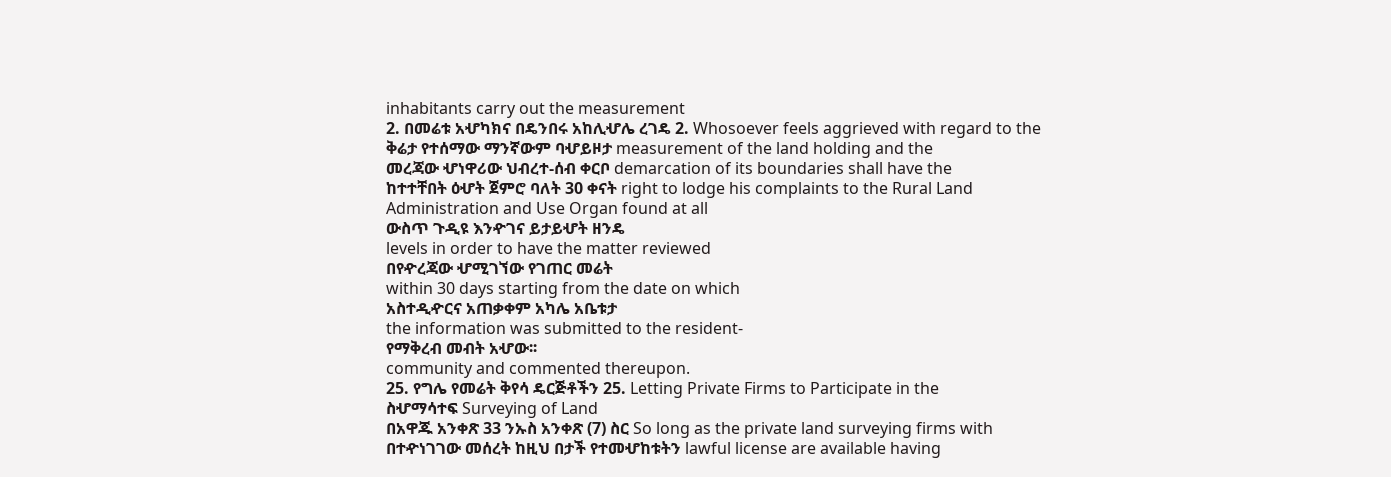inhabitants carry out the measurement
2. በመሬቱ አሇካክና በዴንበሩ አከሊሇሌ ረገዴ 2. Whosoever feels aggrieved with regard to the
ቅሬታ የተሰማው ማንኛውም ባሇይዞታ measurement of the land holding and the
መረጃው ሇነዋሪው ህብረተ-ሰብ ቀርቦ demarcation of its boundaries shall have the
ከተተቸበት ዕሇት ጀምሮ ባለት 30 ቀናት right to lodge his complaints to the Rural Land
Administration and Use Organ found at all
ውስጥ ጉዲዩ እንዯገና ይታይሇት ዘንዴ
levels in order to have the matter reviewed
በየዯረጃው ሇሚገኘው የገጠር መሬት
within 30 days starting from the date on which
አስተዲዯርና አጠቃቀም አካሌ አቤቱታ
the information was submitted to the resident-
የማቅረብ መብት አሇው፡፡
community and commented thereupon.
25. የግሌ የመሬት ቅየሳ ዴርጅቶችን 25. Letting Private Firms to Participate in the
ስሇማሳተፍ Surveying of Land
በአዋጁ አንቀጽ 33 ንኡስ አንቀጽ (7) ስር So long as the private land surveying firms with
በተዯነገገው መሰረት ከዚህ በታች የተመሇከቱትን lawful license are available having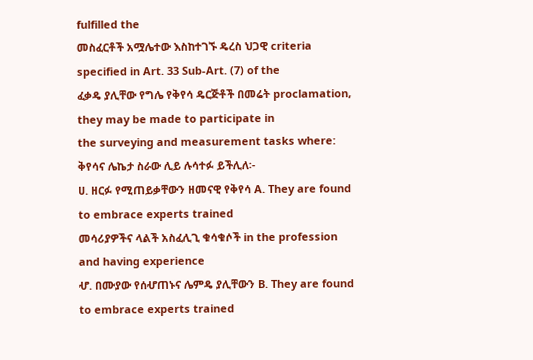fulfilled the
መስፈርቶች አሟሌተው እስከተገኙ ዴረስ ህጋዊ criteria specified in Art. 33 Sub-Art. (7) of the
ፈቃዴ ያሊቸው የግሌ የቅየሳ ዴርጅቶች በመሬት proclamation, they may be made to participate in
the surveying and measurement tasks where:
ቅየሳና ሌኬታ ስራው ሊይ ሉሳተፉ ይችሊለ፡-
ሀ. ዘርፉ የሚጠይቃቸውን ዘመናዊ የቅየሳ A. They are found to embrace experts trained
መሳሪያዎችና ላልች አስፈሊጊ ቁሳቁሶች in the profession and having experience
ሇ. በሙያው የሰሇጠኑና ሌምዴ ያሊቸውን B. They are found to embrace experts trained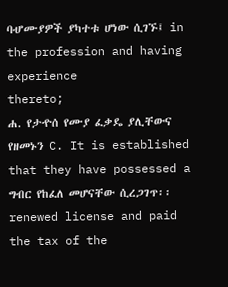ባሇሙያዎች ያካተቱ ሆነው ሲገኙ፤ in the profession and having experience
thereto;
ሐ. የታዯሰ የሙያ ፈቃዴ ያሊቸውና የዘመኑን C. It is established that they have possessed a
ግብር የከፈለ መሆናቸው ሲረጋገጥ፡፡ renewed license and paid the tax of the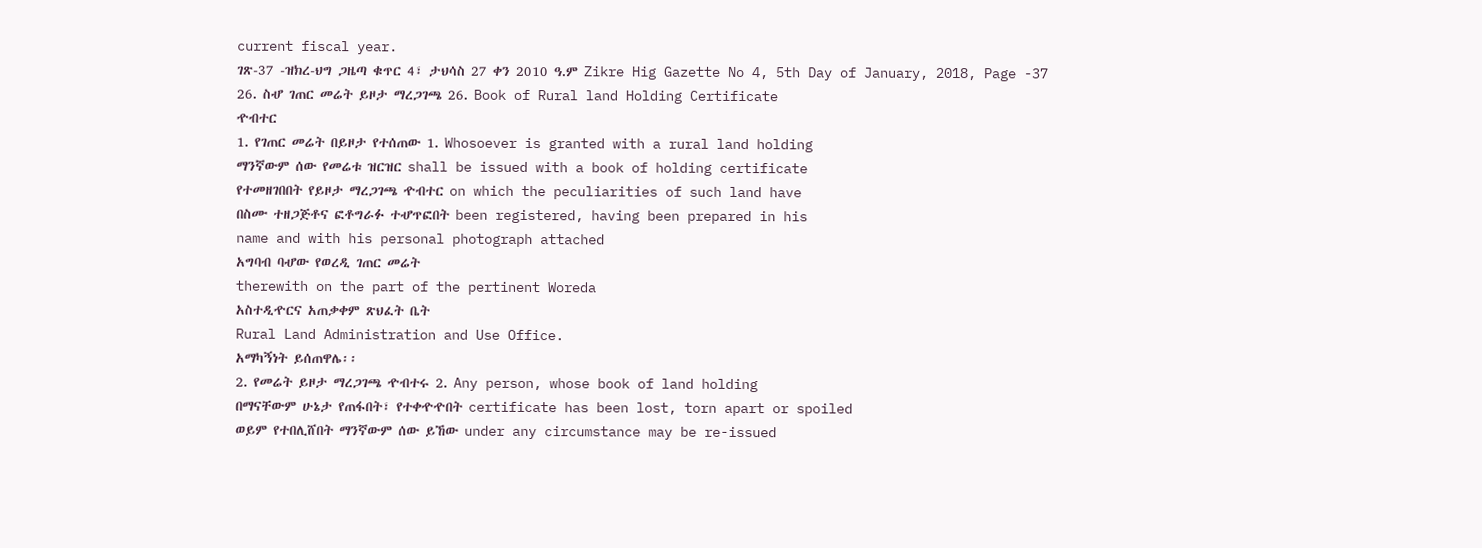current fiscal year.
ገጽ-37 -ዝክረ-ህግ ጋዜጣ ቁጥር 4፣ ታህሳስ 27 ቀን 2010 ዓ.ም Zikre Hig Gazette No 4, 5th Day of January, 2018, Page -37
26. ስሇ ገጠር መሬት ይዞታ ማረጋገጫ 26. Book of Rural land Holding Certificate
ዯብተር
1. የገጠር መሬት በይዞታ የተሰጠው 1. Whosoever is granted with a rural land holding
ማንኛውም ሰው የመሬቱ ዝርዝር shall be issued with a book of holding certificate
የተመዘገበበት የይዞታ ማረጋገጫ ዯብተር on which the peculiarities of such land have
በስሙ ተዘጋጅቶና ፎቶግራፉ ተሇጥፎበት been registered, having been prepared in his
name and with his personal photograph attached
አግባብ ባሇው የወረዲ ገጠር መሬት
therewith on the part of the pertinent Woreda
አስተዲዯርና አጠቃቀም ጽህፈት ቤት
Rural Land Administration and Use Office.
አማካኝነት ይሰጠዋሌ፡፡
2. የመሬት ይዞታ ማረጋገጫ ዯብተሩ 2. Any person, whose book of land holding
በማናቸውም ሁኔታ የጠፋበት፣ የተቀዯዯበት certificate has been lost, torn apart or spoiled
ወይም የተበሊሸበት ማንኛውም ሰው ይኸው under any circumstance may be re-issued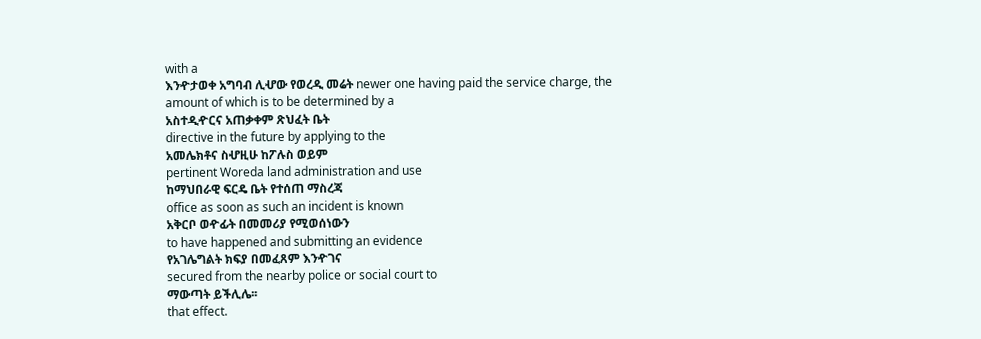with a
እንዯታወቀ አግባብ ሊሇው የወረዲ መሬት newer one having paid the service charge, the
amount of which is to be determined by a
አስተዲዯርና አጠቃቀም ጽህፈት ቤት
directive in the future by applying to the
አመሌክቶና ስሇዚሁ ከፖሉስ ወይም
pertinent Woreda land administration and use
ከማህበራዊ ፍርዴ ቤት የተሰጠ ማስረጃ
office as soon as such an incident is known
አቅርቦ ወዯፊት በመመሪያ የሚወሰነውን
to have happened and submitting an evidence
የአገሌግልት ክፍያ በመፈጸም እንዯገና
secured from the nearby police or social court to
ማውጣት ይችሊሌ፡፡
that effect.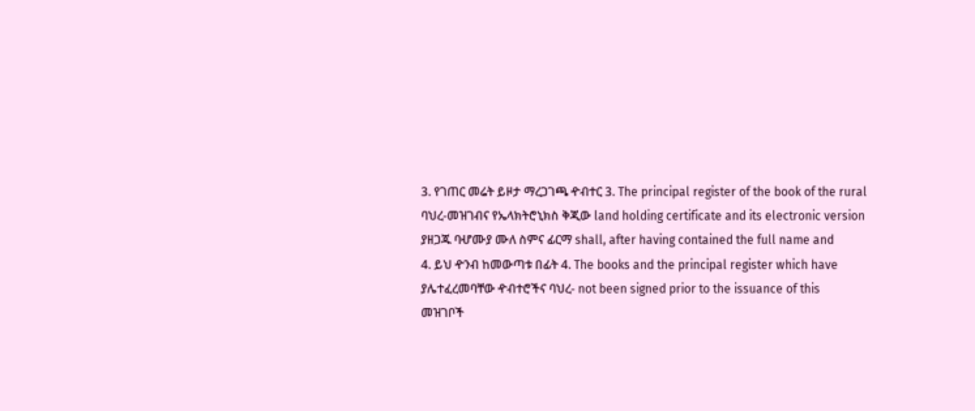3. የገጠር መሬት ይዞታ ማረጋገጫ ዯብተር 3. The principal register of the book of the rural
ባህረ-መዝገብና የኤላክትሮኒክስ ቅጂው land holding certificate and its electronic version
ያዘጋጁ ባሇሙያ ሙለ ስምና ፊርማ shall, after having contained the full name and
4. ይህ ዯንብ ከመውጣቱ በፊት 4. The books and the principal register which have
ያሌተፈረመባቸው ዯብተሮችና ባህረ- not been signed prior to the issuance of this
መዝገቦች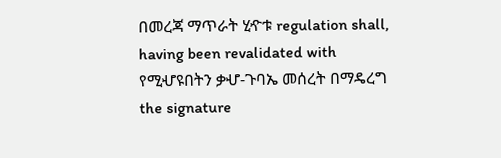በመረጃ ማጥራት ሂዯቱ regulation shall, having been revalidated with
የሚሇዩበትን ቃሇ-ጉባኤ መሰረት በማዴረግ the signature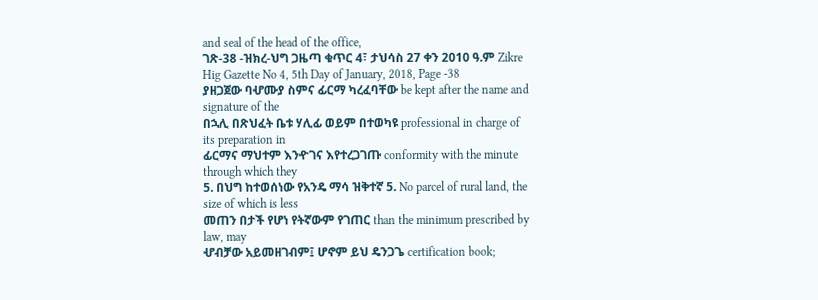and seal of the head of the office,
ገጽ-38 -ዝክረ-ህግ ጋዜጣ ቁጥር 4፣ ታህሳስ 27 ቀን 2010 ዓ.ም Zikre Hig Gazette No 4, 5th Day of January, 2018, Page -38
ያዘጋጀው ባሇሙያ ስምና ፊርማ ካረፈባቸው be kept after the name and signature of the
በኋሊ በጽህፈት ቤቱ ሃሊፊ ወይም በተወካዩ professional in charge of its preparation in
ፊርማና ማህተም እንዯገና እየተረጋገጡ conformity with the minute through which they
5. በህግ ከተወሰነው የአንዴ ማሳ ዝቅተኛ 5. No parcel of rural land, the size of which is less
መጠን በታች የሆነ የትኛውም የገጠር than the minimum prescribed by law, may
ሇብቻው አይመዘገብም፤ ሆኖም ይህ ዴንጋጌ certification book;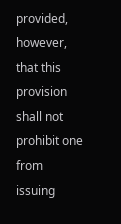provided, however, that this
provision shall not prohibit one from issuing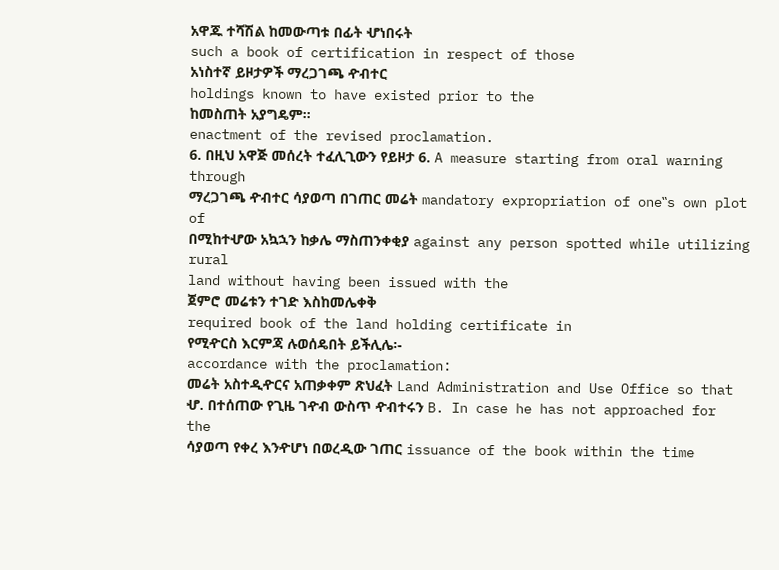አዋጁ ተሻሽል ከመውጣቱ በፊት ሇነበሩት
such a book of certification in respect of those
አነስተኛ ይዞታዎች ማረጋገጫ ዯብተር
holdings known to have existed prior to the
ከመስጠት አያግዴም፡፡
enactment of the revised proclamation.
6. በዚህ አዋጅ መሰረት ተፈሊጊውን የይዞታ 6. A measure starting from oral warning through
ማረጋገጫ ዯብተር ሳያወጣ በገጠር መሬት mandatory expropriation of one‟s own plot of
በሚከተሇው አኳኋን ከቃሌ ማስጠንቀቂያ against any person spotted while utilizing rural
land without having been issued with the
ጀምሮ መሬቱን ተገድ እስከመሌቀቅ
required book of the land holding certificate in
የሚዯርስ እርምጃ ሉወሰዴበት ይችሊሌ፡-
accordance with the proclamation:
መሬት አስተዲዯርና አጠቃቀም ጽህፈት Land Administration and Use Office so that
ሇ. በተሰጠው የጊዜ ገዯብ ውስጥ ዯብተሩን B. In case he has not approached for the
ሳያወጣ የቀረ እንዯሆነ በወረዲው ገጠር issuance of the book within the time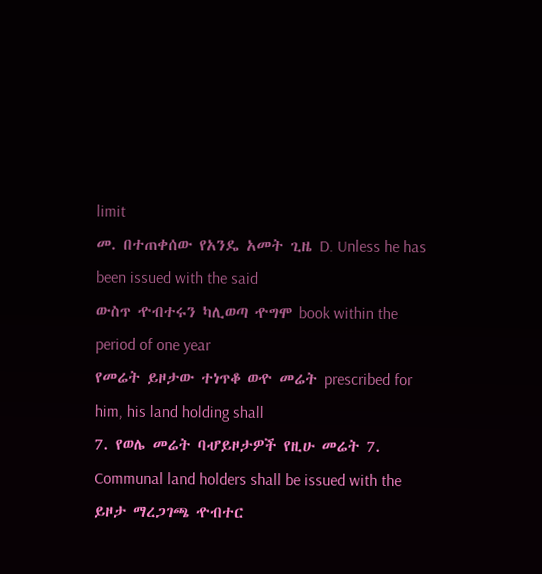limit
መ. በተጠቀሰው የአንዴ አመት ጊዜ D. Unless he has been issued with the said
ውስጥ ዯብተሩን ካሊወጣ ዯግሞ book within the period of one year
የመሬት ይዞታው ተነጥቆ ወዯ መሬት prescribed for him, his land holding shall
7. የወሌ መሬት ባሇይዞታዎች የዚሁ መሬት 7. Communal land holders shall be issued with the
ይዞታ ማረጋገጫ ዯብተር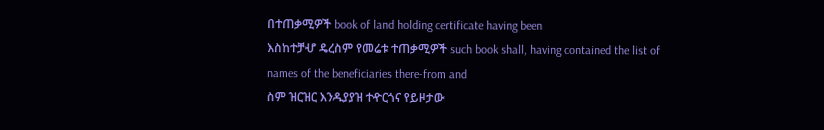በተጠቃሚዎች book of land holding certificate having been
እስከተቻሇ ዴረስም የመሬቱ ተጠቃሚዎች such book shall, having contained the list of
names of the beneficiaries there-from and
ስም ዝርዝር እንዱያያዝ ተዯርጎና የይዞታው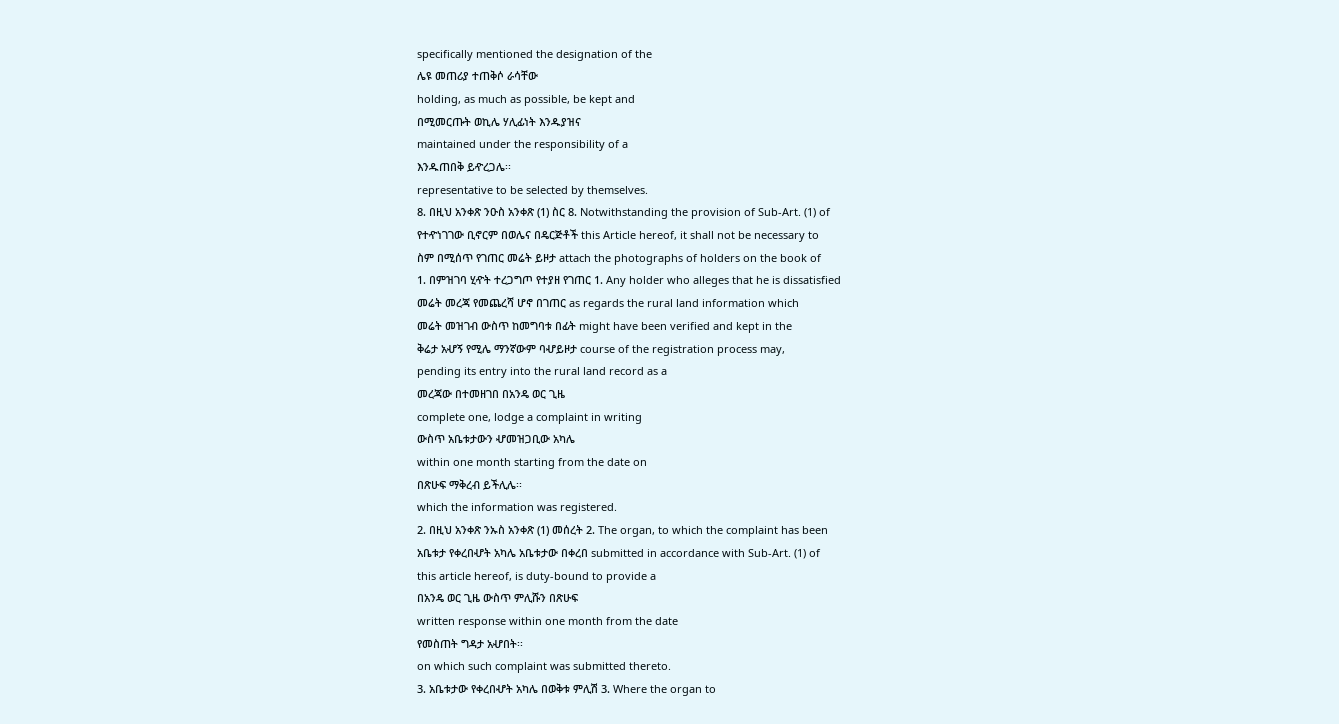specifically mentioned the designation of the
ሌዩ መጠሪያ ተጠቅሶ ራሳቸው
holding, as much as possible, be kept and
በሚመርጡት ወኪሌ ሃሊፊነት እንዱያዝና
maintained under the responsibility of a
እንዱጠበቅ ይዯረጋሌ፡፡
representative to be selected by themselves.
8. በዚህ አንቀጽ ንዑስ አንቀጽ (1) ስር 8. Notwithstanding the provision of Sub-Art. (1) of
የተዯነገገው ቢኖርም በወሌና በዴርጅቶች this Article hereof, it shall not be necessary to
ስም በሚሰጥ የገጠር መሬት ይዞታ attach the photographs of holders on the book of
1. በምዝገባ ሂዯት ተረጋግጦ የተያዘ የገጠር 1. Any holder who alleges that he is dissatisfied
መሬት መረጃ የመጨረሻ ሆኖ በገጠር as regards the rural land information which
መሬት መዝገብ ውስጥ ከመግባቱ በፊት might have been verified and kept in the
ቅሬታ አሇኝ የሚሌ ማንኛውም ባሇይዞታ course of the registration process may,
pending its entry into the rural land record as a
መረጃው በተመዘገበ በአንዴ ወር ጊዜ
complete one, lodge a complaint in writing
ውስጥ አቤቱታውን ሇመዝጋቢው አካሌ
within one month starting from the date on
በጽሁፍ ማቅረብ ይችሊሌ፡፡
which the information was registered.
2. በዚህ አንቀጽ ንኡስ አንቀጽ (1) መሰረት 2. The organ, to which the complaint has been
አቤቱታ የቀረበሇት አካሌ አቤቱታው በቀረበ submitted in accordance with Sub-Art. (1) of
this article hereof, is duty-bound to provide a
በአንዴ ወር ጊዜ ውስጥ ምሊሹን በጽሁፍ
written response within one month from the date
የመስጠት ግዳታ አሇበት፡፡
on which such complaint was submitted thereto.
3. አቤቱታው የቀረበሇት አካሌ በወቅቱ ምሊሽ 3. Where the organ to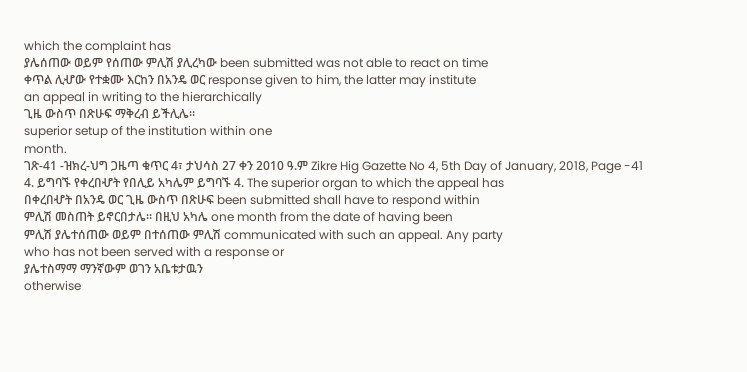which the complaint has
ያሌሰጠው ወይም የሰጠው ምሊሽ ያሊረካው been submitted was not able to react on time
ቀጥል ሊሇው የተቋሙ እርከን በአንዴ ወር response given to him, the latter may institute
an appeal in writing to the hierarchically
ጊዜ ውስጥ በጽሁፍ ማቅረብ ይችሊሌ፡፡
superior setup of the institution within one
month.
ገጽ-41 -ዝክረ-ህግ ጋዜጣ ቁጥር 4፣ ታህሳስ 27 ቀን 2010 ዓ.ም Zikre Hig Gazette No 4, 5th Day of January, 2018, Page -41
4. ይግባኙ የቀረበሇት የበሊይ አካሌም ይግባኙ 4. The superior organ to which the appeal has
በቀረበሇት በአንዴ ወር ጊዜ ውስጥ በጽሁፍ been submitted shall have to respond within
ምሊሽ መስጠት ይኖርበታሌ፡፡ በዚህ አካሌ one month from the date of having been
ምሊሽ ያሌተሰጠው ወይም በተሰጠው ምሊሽ communicated with such an appeal. Any party
who has not been served with a response or
ያሌተስማማ ማንኛውም ወገን አቤቱታዉን
otherwise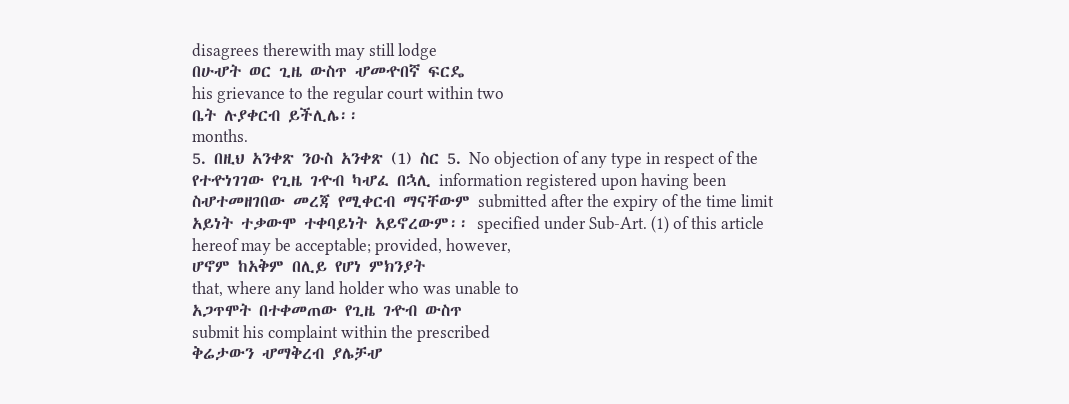disagrees therewith may still lodge
በሁሇት ወር ጊዜ ውስጥ ሇመዯበኛ ፍርዴ
his grievance to the regular court within two
ቤት ሉያቀርብ ይችሊሌ፡፡
months.
5. በዚህ አንቀጽ ንዑስ አንቀጽ (1) ስር 5. No objection of any type in respect of the
የተዯነገገው የጊዜ ገዯብ ካሇፈ በኋሊ information registered upon having been
ስሇተመዘገበው መረጃ የሚቀርብ ማናቸውም submitted after the expiry of the time limit
አይነት ተቃውሞ ተቀባይነት አይኖረውም፡፡ specified under Sub-Art. (1) of this article
hereof may be acceptable; provided, however,
ሆኖም ከአቅም በሊይ የሆነ ምክንያት
that, where any land holder who was unable to
አጋጥሞት በተቀመጠው የጊዜ ገዯብ ውስጥ
submit his complaint within the prescribed
ቅሬታውን ሇማቅረብ ያሌቻሇ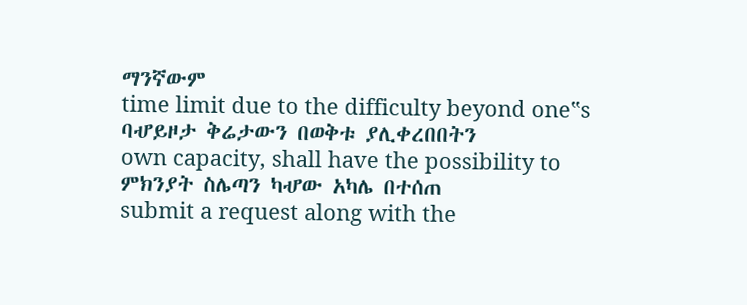ማንኛውም
time limit due to the difficulty beyond one‟s
ባሇይዞታ ቅሬታውን በወቅቱ ያሊቀረበበትን
own capacity, shall have the possibility to
ምክንያት ስሌጣን ካሇው አካሌ በተሰጠ
submit a request along with the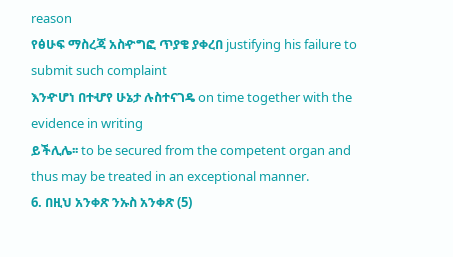reason
የፅሁፍ ማስረጃ አስዯግፎ ጥያቄ ያቀረበ justifying his failure to submit such complaint
እንዯሆነ በተሇየ ሁኔታ ሉስተናገዴ on time together with the evidence in writing
ይችሊሌ፡፡ to be secured from the competent organ and
thus may be treated in an exceptional manner.
6. በዚህ አንቀጽ ንኡስ አንቀጽ (5)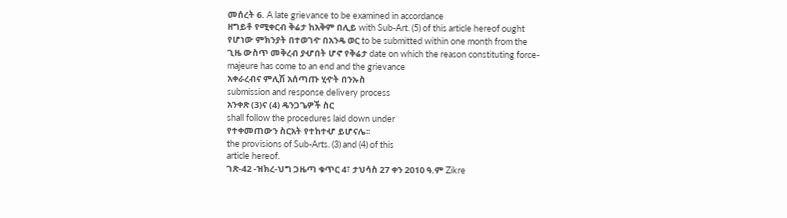መሰረት 6. A late grievance to be examined in accordance
ዘግይቶ የሚቀርብ ቅሬታ ከአቅም በሊይ with Sub-Art. (5) of this article hereof ought
የሆነው ምክንያት በተወገዯ በአንዴ ወር to be submitted within one month from the
ጊዜ ውስጥ መቅረብ ያሇበት ሆኖ የቅሬታ date on which the reason constituting force-
majeure has come to an end and the grievance
አቀራረብና ምሊሽ አሰጣጡ ሂዯት በንኡስ
submission and response delivery process
አንቀጽ (3)ና (4) ዴንጋጌዎች ስር
shall follow the procedures laid down under
የተቀመጠውን ስርአት የተከተሇ ይሆናሌ፡፡
the provisions of Sub-Arts. (3) and (4) of this
article hereof.
ገጽ-42 -ዝክረ-ህግ ጋዜጣ ቁጥር 4፣ ታህሳስ 27 ቀን 2010 ዓ.ም Zikre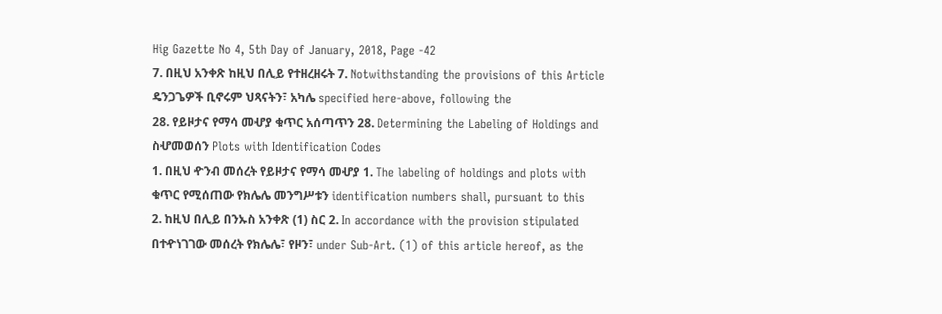Hig Gazette No 4, 5th Day of January, 2018, Page -42
7. በዚህ አንቀጽ ከዚህ በሊይ የተዘረዘሩት 7. Notwithstanding the provisions of this Article
ዴንጋጌዎች ቢኖሩም ህጻናትን፣ አካሌ specified here-above, following the
28. የይዞታና የማሳ መሇያ ቁጥር አሰጣጥን 28. Determining the Labeling of Holdings and
ስሇመወሰን Plots with Identification Codes
1. በዚህ ዯንብ መሰረት የይዞታና የማሳ መሇያ 1. The labeling of holdings and plots with
ቁጥር የሚሰጠው የክሌሌ መንግሥቱን identification numbers shall, pursuant to this
2. ከዚህ በሊይ በንኡስ አንቀጽ (1) ስር 2. In accordance with the provision stipulated
በተዯነገገው መሰረት የክሌሌ፣ የዞን፣ under Sub-Art. (1) of this article hereof, as the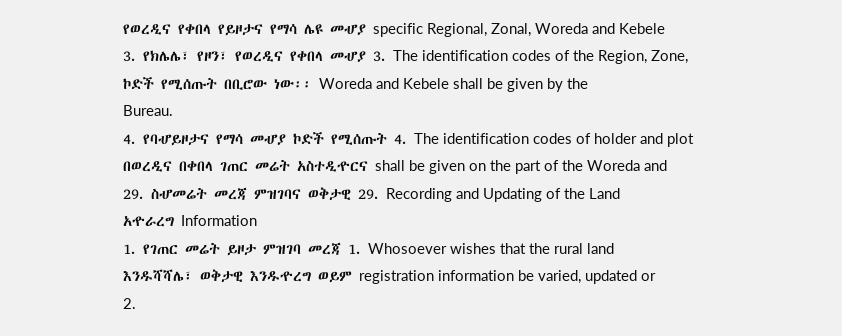የወረዲና የቀበላ የይዞታና የማሳ ሌዩ መሇያ specific Regional, Zonal, Woreda and Kebele
3. የክሌሌ፣ የዞን፣ የወረዲና የቀበላ መሇያ 3. The identification codes of the Region, Zone,
ኮድች የሚሰጡት በቢሮው ነው፡፡ Woreda and Kebele shall be given by the
Bureau.
4. የባሇይዞታና የማሳ መሇያ ኮድች የሚሰጡት 4. The identification codes of holder and plot
በወረዲና በቀበላ ገጠር መሬት አስተዲዯርና shall be given on the part of the Woreda and
29. ስሇመሬት መረጃ ምዝገባና ወቅታዊ 29. Recording and Updating of the Land
አዯራረግ Information
1. የገጠር መሬት ይዞታ ምዝገባ መረጃ 1. Whosoever wishes that the rural land
እንዱሻሻሌ፣ ወቅታዊ እንዱዯረግ ወይም registration information be varied, updated or
2.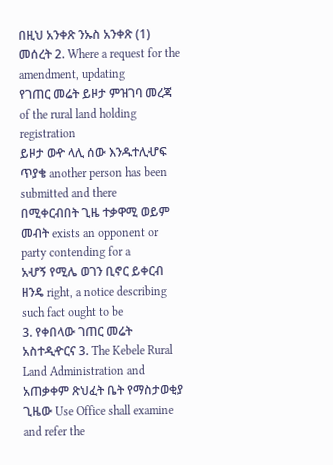በዚህ አንቀጽ ንኡስ አንቀጽ (1) መሰረት 2. Where a request for the amendment, updating
የገጠር መሬት ይዞታ ምዝገባ መረጃ of the rural land holding registration
ይዞታ ወዯ ላሊ ሰው እንዱተሊሇፍ ጥያቄ another person has been submitted and there
በሚቀርብበት ጊዜ ተቃዋሚ ወይም መብት exists an opponent or party contending for a
አሇኝ የሚሌ ወገን ቢኖር ይቀርብ ዘንዴ right, a notice describing such fact ought to be
3. የቀበላው ገጠር መሬት አስተዲዯርና 3. The Kebele Rural Land Administration and
አጠቃቀም ጽህፈት ቤት የማስታወቂያ ጊዜው Use Office shall examine and refer the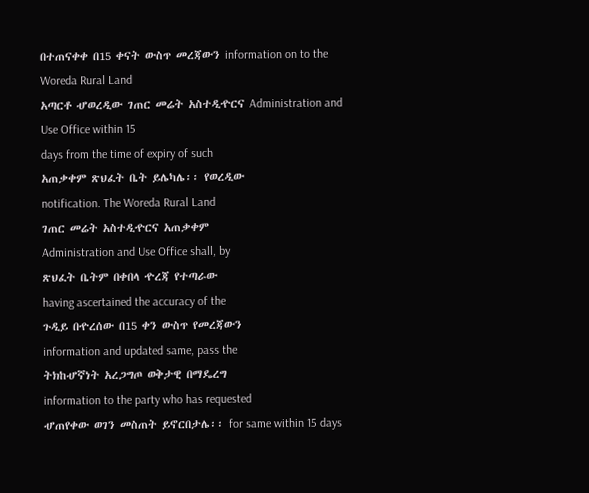በተጠናቀቀ በ15 ቀናት ውስጥ መረጃውን information on to the Woreda Rural Land
አጣርቶ ሇወረዲው ገጠር መሬት አስተዲዯርና Administration and Use Office within 15
days from the time of expiry of such
አጠቃቀም ጽህፈት ቤት ይሌካሌ፡፡ የወረዲው
notification. The Woreda Rural Land
ገጠር መሬት አስተዲዯርና አጠቃቀም
Administration and Use Office shall, by
ጽህፈት ቤትም በቀበላ ዯረጃ የተጣራው
having ascertained the accuracy of the
ጉዲይ በዯረሰው በ15 ቀን ውስጥ የመረጃውን
information and updated same, pass the
ትክከሇኛነት አረጋግጦ ወቅታዊ በማዴረግ
information to the party who has requested
ሇጠየቀው ወገን መስጠት ይኖርበታሌ፡፡ for same within 15 days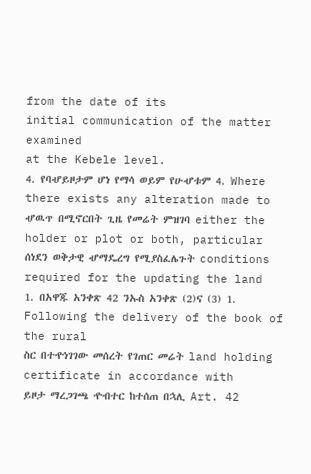from the date of its
initial communication of the matter examined
at the Kebele level.
4. የባሇይዞታም ሆነ የማሳ ወይም የሁሇቱም 4. Where there exists any alteration made to
ሇዉጥ በሚኖርበት ጊዜ የመሬት ምዝገባ either the holder or plot or both, particular
ሰነደን ወቅታዊ ሇማዴረግ የሚያስፈሌጉት conditions required for the updating the land
1. በአዋጁ አንቀጽ 42 ንኡስ አንቀጽ (2)ና (3) 1. Following the delivery of the book of the rural
ስር በተዯነገገው መሰረት የገጠር መሬት land holding certificate in accordance with
ይዞታ ማረጋገጫ ዯብተር ከተሰጠ በኋሊ Art. 42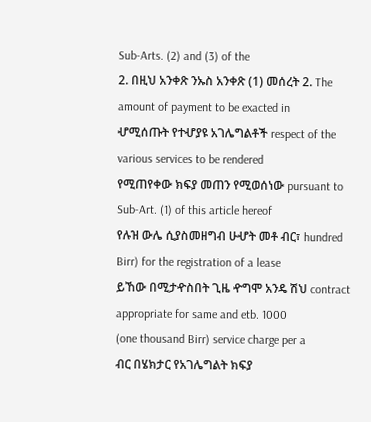Sub-Arts. (2) and (3) of the
2. በዚህ አንቀጽ ንኡስ አንቀጽ (1) መሰረት 2. The amount of payment to be exacted in
ሇሚሰጡት የተሇያዩ አገሌግልቶች respect of the various services to be rendered
የሚጠየቀው ክፍያ መጠን የሚወሰነው pursuant to Sub-Art. (1) of this article hereof
የሉዝ ውሌ ሲያስመዘግብ ሁሇት መቶ ብር፣ hundred Birr) for the registration of a lease
ይኸው በሚታዯስበት ጊዜ ዯግሞ አንዴ ሽህ contract appropriate for same and etb. 1000
(one thousand Birr) service charge per a
ብር በሄክታር የአገሌግልት ክፍያ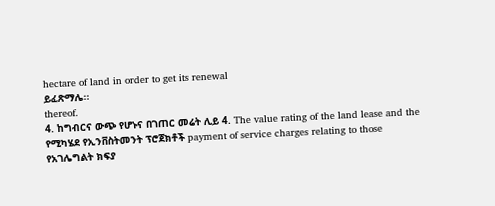hectare of land in order to get its renewal
ይፈጽማሌ፡፡
thereof.
4. ከግብርና ውጭ የሆኑና በገጠር መሬት ሊይ 4. The value rating of the land lease and the
የሚካሄደ የኢንቨስትመንት ፕሮጀክቶች payment of service charges relating to those
የአገሌግልት ክፍያ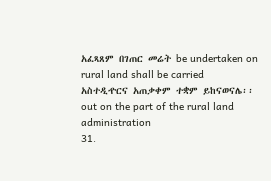አፈጻጸም በገጠር መሬት be undertaken on rural land shall be carried
አስተዲዯርና አጠቃቀም ተቋም ይከናወናሌ፡፡ out on the part of the rural land administration
31.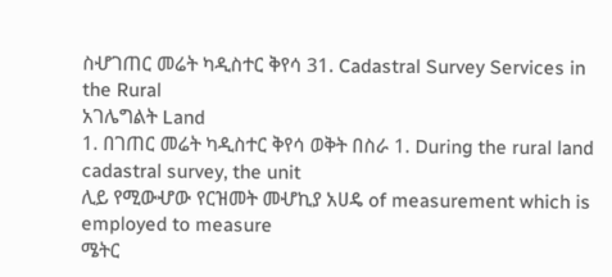ስሇገጠር መሬት ካዲስተር ቅየሳ 31. Cadastral Survey Services in the Rural
አገሌግልት Land
1. በገጠር መሬት ካዲስተር ቅየሳ ወቅት በስራ 1. During the rural land cadastral survey, the unit
ሊይ የሚውሇው የርዝመት መሇኪያ አሀዴ of measurement which is employed to measure
ሜትር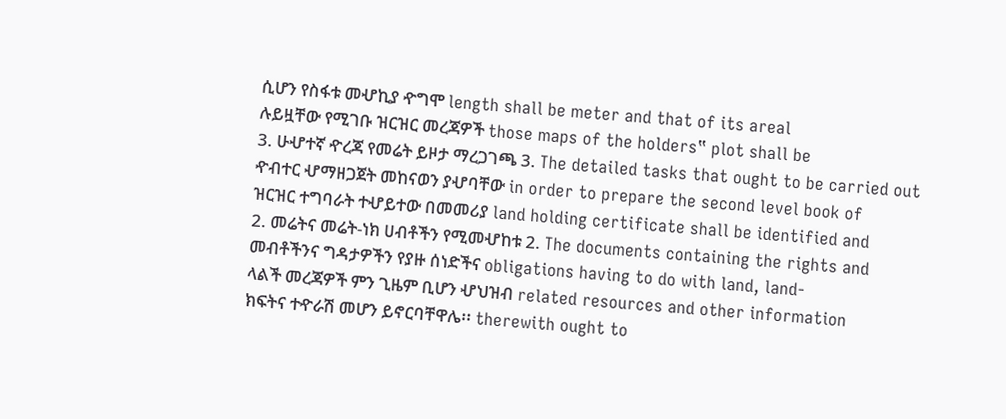ሲሆን የስፋቱ መሇኪያ ዯግሞ length shall be meter and that of its areal
ሉይዟቸው የሚገቡ ዝርዝር መረጃዎች those maps of the holders‟ plot shall be
3. ሁሇተኛ ዯረጃ የመሬት ይዞታ ማረጋገጫ 3. The detailed tasks that ought to be carried out
ዯብተር ሇማዘጋጀት መከናወን ያሇባቸው in order to prepare the second level book of
ዝርዝር ተግባራት ተሇይተው በመመሪያ land holding certificate shall be identified and
2. መሬትና መሬት-ነክ ሀብቶችን የሚመሇከቱ 2. The documents containing the rights and
መብቶችንና ግዳታዎችን የያዙ ሰነድችና obligations having to do with land, land-
ላልች መረጃዎች ምን ጊዜም ቢሆን ሇህዝብ related resources and other information
ክፍትና ተዯራሽ መሆን ይኖርባቸዋሌ፡፡ therewith ought to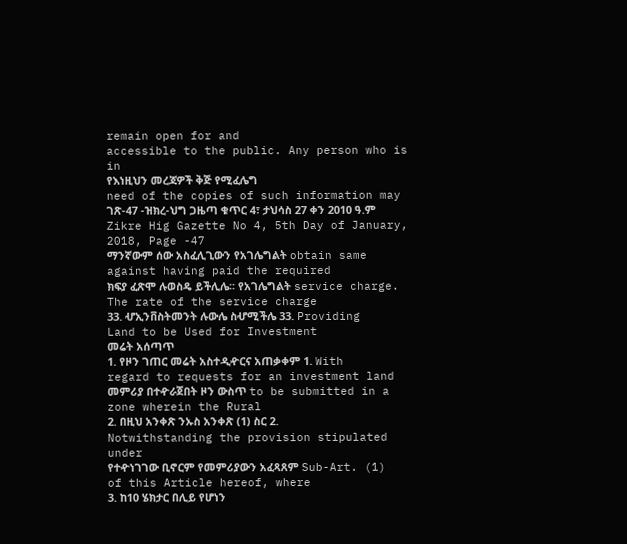remain open for and
accessible to the public. Any person who is in
የእነዚህን መረጃዎች ቅጅ የሚፈሌግ
need of the copies of such information may
ገጽ-47 -ዝክረ-ህግ ጋዜጣ ቁጥር 4፣ ታህሳስ 27 ቀን 2010 ዓ.ም Zikre Hig Gazette No 4, 5th Day of January, 2018, Page -47
ማንኛውም ሰው አስፈሊጊውን የአገሌግልት obtain same against having paid the required
ክፍያ ፈጽሞ ሉወስዴ ይችሊሌ፡፡ የአገሌግልት service charge. The rate of the service charge
33. ሇኢንቨስትመንት ሉውሌ ስሇሚችሌ 33. Providing Land to be Used for Investment
መሬት አሰጣጥ
1. የዞን ገጠር መሬት አስተዲዯርና አጠቃቀም 1. With regard to requests for an investment land
መምሪያ በተዯራጀበት ዞን ውስጥ to be submitted in a zone wherein the Rural
2. በዚህ አንቀጽ ንኡስ አንቀጽ (1) ስር 2. Notwithstanding the provision stipulated under
የተዯነገገው ቢኖርም የመምሪያውን አፈጻጸም Sub-Art. (1) of this Article hereof, where
3. ከ10 ሄክታር በሊይ የሆነን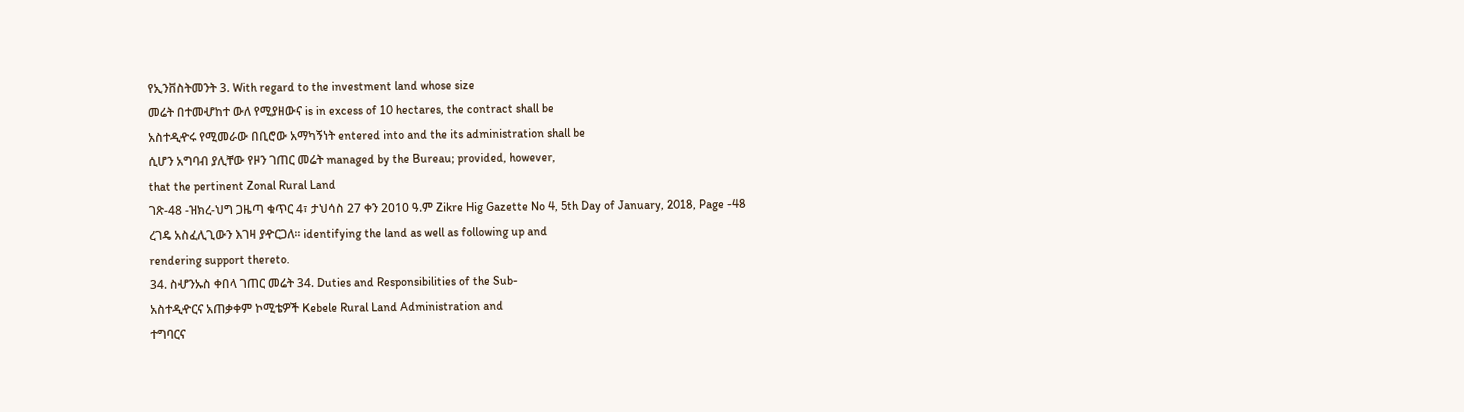የኢንቨስትመንት 3. With regard to the investment land whose size
መሬት በተመሇከተ ውለ የሚያዘውና is in excess of 10 hectares, the contract shall be
አስተዲዯሩ የሚመራው በቢሮው አማካኝነት entered into and the its administration shall be
ሲሆን አግባብ ያሊቸው የዞን ገጠር መሬት managed by the Bureau; provided, however,
that the pertinent Zonal Rural Land
ገጽ-48 -ዝክረ-ህግ ጋዜጣ ቁጥር 4፣ ታህሳስ 27 ቀን 2010 ዓ.ም Zikre Hig Gazette No 4, 5th Day of January, 2018, Page -48
ረገዴ አስፈሊጊውን እገዛ ያዯርጋለ፡፡ identifying the land as well as following up and
rendering support thereto.
34. ስሇንኡስ ቀበላ ገጠር መሬት 34. Duties and Responsibilities of the Sub-
አስተዲዯርና አጠቃቀም ኮሚቴዎች Kebele Rural Land Administration and
ተግባርና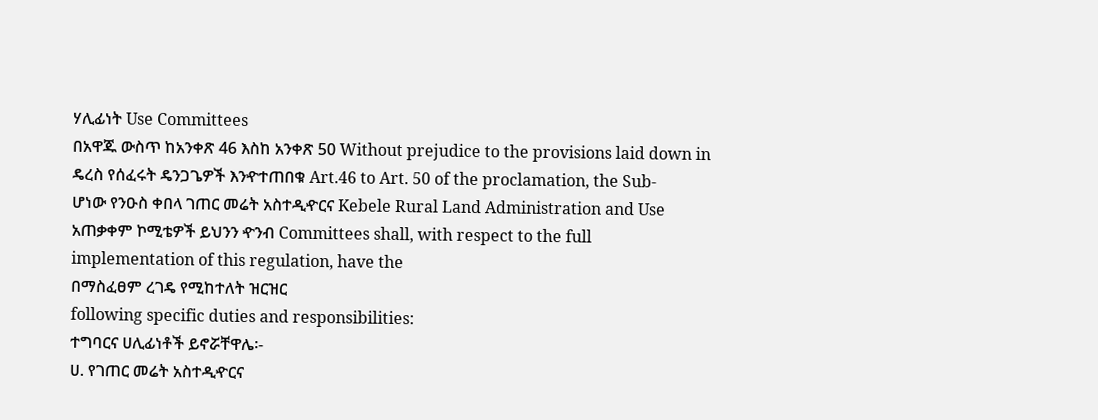ሃሊፊነት Use Committees
በአዋጁ ውስጥ ከአንቀጽ 46 እስከ አንቀጽ 50 Without prejudice to the provisions laid down in
ዴረስ የሰፈሩት ዴንጋጌዎች እንዯተጠበቁ Art.46 to Art. 50 of the proclamation, the Sub-
ሆነው የንዑስ ቀበላ ገጠር መሬት አስተዲዯርና Kebele Rural Land Administration and Use
አጠቃቀም ኮሚቴዎች ይህንን ዯንብ Committees shall, with respect to the full
implementation of this regulation, have the
በማስፈፀም ረገዴ የሚከተለት ዝርዝር
following specific duties and responsibilities:
ተግባርና ሀሊፊነቶች ይኖሯቸዋሌ፡-
ሀ. የገጠር መሬት አስተዲዯርና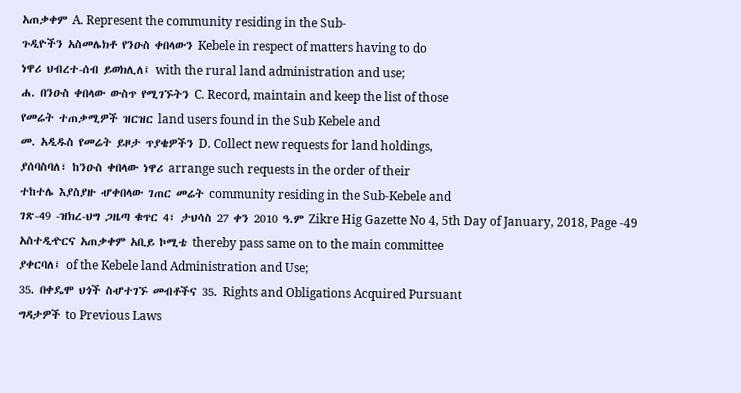አጠቃቀም A. Represent the community residing in the Sub-
ጉዲዮችን አስመሌክቶ የንዑስ ቀበላውን Kebele in respect of matters having to do
ነዋሪ ህብረተ-ሰብ ይወክሊለ፤ with the rural land administration and use;
ሐ. በንዑስ ቀበላው ውስጥ የሚገኙትን C. Record, maintain and keep the list of those
የመሬት ተጠቃሚዎች ዝርዝር land users found in the Sub Kebele and
መ. አዲዱስ የመሬት ይዞታ ጥያቄዎችን D. Collect new requests for land holdings,
ያሰባስባለ፣ ከንዑስ ቀበላው ነዋሪ arrange such requests in the order of their
ተከተሌ እያስያዙ ሇቀበላው ገጠር መሬት community residing in the Sub-Kebele and
ገጽ-49 -ዝክረ-ህግ ጋዜጣ ቁጥር 4፣ ታህሳስ 27 ቀን 2010 ዓ.ም Zikre Hig Gazette No 4, 5th Day of January, 2018, Page -49
አስተዲዯርና አጠቃቀም አቢይ ኮሚቴ thereby pass same on to the main committee
ያቀርባለ፤ of the Kebele land Administration and Use;
35. በቀዴሞ ህጎች ስሇተገኙ መብቶችና 35. Rights and Obligations Acquired Pursuant
ግዳታዎች to Previous Laws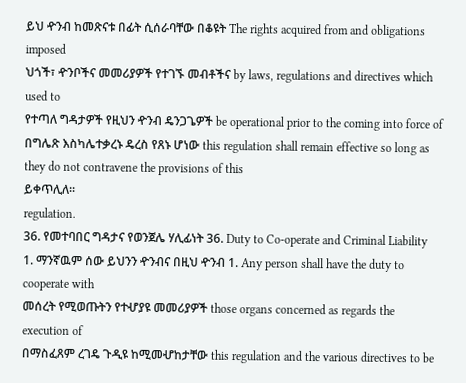ይህ ዯንብ ከመጽናቱ በፊት ሲሰራባቸው በቆዩት The rights acquired from and obligations imposed
ህጎች፣ ዯንቦችና መመሪያዎች የተገኙ መብቶችና by laws, regulations and directives which used to
የተጣለ ግዳታዎች የዚህን ዯንብ ዴንጋጌዎች be operational prior to the coming into force of
በግሌጽ እስካሌተቃረኑ ዴረስ የጸኑ ሆነው this regulation shall remain effective so long as
they do not contravene the provisions of this
ይቀጥሊለ፡፡
regulation.
36. የመተባበር ግዳታና የወንጀሌ ሃሊፊነት 36. Duty to Co-operate and Criminal Liability
1. ማንኛዉም ሰው ይህንን ዯንብና በዚህ ዯንብ 1. Any person shall have the duty to cooperate with
መሰረት የሚወጡትን የተሇያዩ መመሪያዎች those organs concerned as regards the execution of
በማስፈጸም ረገዴ ጉዲዩ ከሚመሇከታቸው this regulation and the various directives to be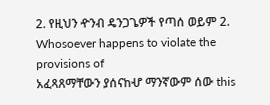2. የዚህን ዯንብ ዴንጋጌዎች የጣሰ ወይም 2. Whosoever happens to violate the provisions of
አፈጻጸማቸውን ያሰናከሇ ማንኛውም ሰው this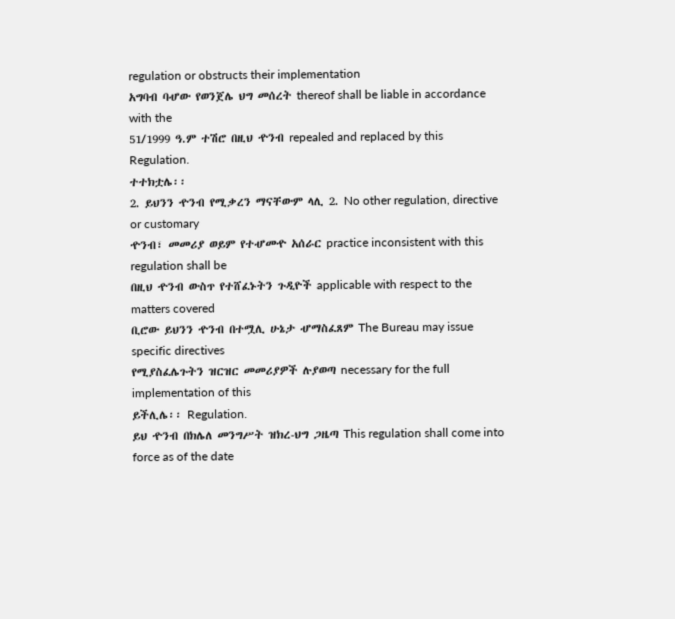regulation or obstructs their implementation
አግባብ ባሇው የወንጀሌ ህግ መሰረት thereof shall be liable in accordance with the
51/1999 ዓ.ም ተሽሮ በዚህ ዯንብ repealed and replaced by this Regulation.
ተተክቷሌ፡፡
2. ይህንን ዯንብ የሚቃረን ማናቸውም ላሊ 2. No other regulation, directive or customary
ዯንብ፣ መመሪያ ወይም የተሇመዯ አሰራር practice inconsistent with this regulation shall be
በዚህ ዯንብ ውስጥ የተሸፈኑትን ጉዲዮች applicable with respect to the matters covered
ቢሮው ይህንን ዯንብ በተሟሊ ሁኔታ ሇማስፈጸም The Bureau may issue specific directives
የሚያስፈሌጉትን ዝርዝር መመሪያዎች ሉያወጣ necessary for the full implementation of this
ይችሊሌ፡፡ Regulation.
ይህ ዯንብ በክሌለ መንግሥት ዝክረ-ህግ ጋዜጣ This regulation shall come into force as of the date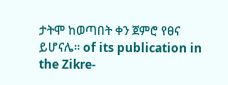ታትሞ ከወጣበት ቀን ጀምሮ የፀና ይሆናሌ፡፡ of its publication in the Zikre-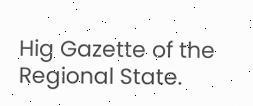Hig Gazette of the
Regional State.